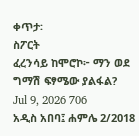ቀጥታ፡
ስፖርት
ፈረንሳይ ከሞሮኮ፦ ማን ወደ ግማሽ ፍፃሜው ያልፋል?
Jul 9, 2026 706
አዲስ አበባ፤ ሐምሌ 2/2018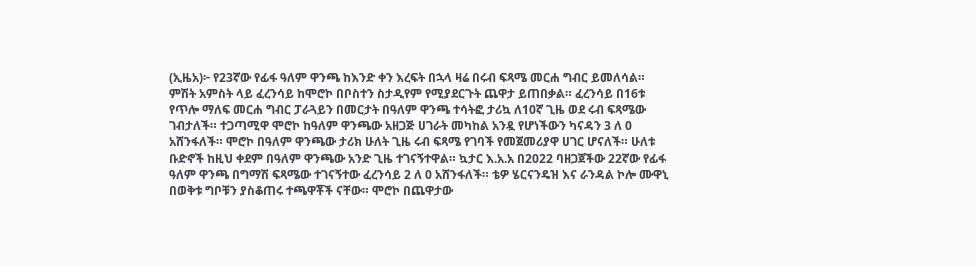(ኢዜአ)፦ የ23ኛው የፊፋ ዓለም ዋንጫ ከእንድ ቀን እረፍት በኋላ ዛሬ በሩብ ፍጻሜ መርሐ ግብር ይመለሳል። ምሽት አምስት ላይ ፈረንሳይ ከሞሮኮ በቦስተን ስታዲየም የሚያደርጉት ጨዋታ ይጠበቃል። ፈረንሳይ በ16ቱ የጥሎ ማለፍ መርሐ ግብር ፓራጓይን በመርታት በዓለም ዋንጫ ተሳትፎ ታሪኳ ለ10ኛ ጊዜ ወደ ሩብ ፍጻሜው ገብታለች። ተጋጣሚዋ ሞሮኮ ከዓለም ዋንጫው አዘጋጅ ሀገራት መካከል አንዷ የሆነችውን ካናዳን 3 ለ 0 አሸንፋለች። ሞሮኮ በዓለም ዋንጫው ታሪክ ሁለት ጊዜ ሩብ ፍጻሜ የገባች የመጀመሪያዋ ሀገር ሆናለች። ሁለቱ ቡድኖች ከዚህ ቀደም በዓለም ዋንጫው አንድ ጊዜ ተገናኝተዋል። ኳታር እ.አ.አ በ2022 ባዘጋጀችው 22ኛው የፊፋ ዓለም ዋንጫ በግማሽ ፍጻሜው ተገናኝተው ፈረንሳይ 2 ለ 0 አሸንፋለች። ቴዎ ሄርናንዴዝ እና ራንዳል ኮሎ ሙዋኒ በወቅቱ ግቦቹን ያስቆጠሩ ተጫዋቾች ናቸው። ሞሮኮ በጨዋታው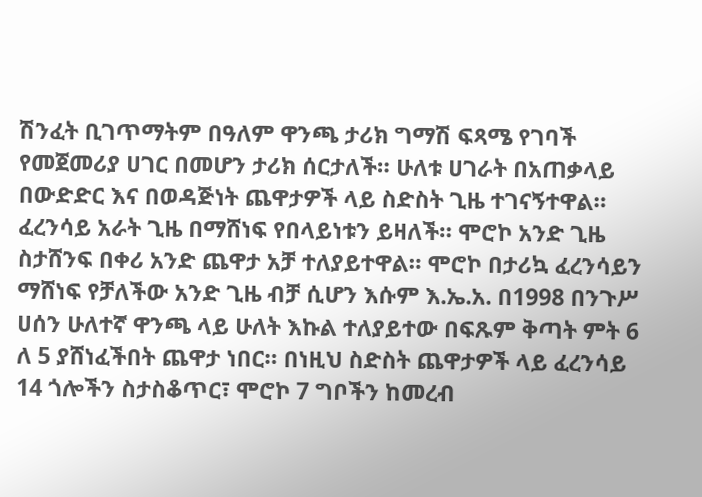ሽንፈት ቢገጥማትም በዓለም ዋንጫ ታሪክ ግማሽ ፍጻሜ የገባች የመጀመሪያ ሀገር በመሆን ታሪክ ሰርታለች። ሁለቱ ሀገራት በአጠቃላይ በውድድር እና በወዳጅነት ጨዋታዎች ላይ ስድስት ጊዜ ተገናኝተዋል። ፈረንሳይ አራት ጊዜ በማሸነፍ የበላይነቱን ይዛለች። ሞሮኮ አንድ ጊዜ ስታሸንፍ በቀሪ አንድ ጨዋታ አቻ ተለያይተዋል። ሞሮኮ በታሪኳ ፈረንሳይን ማሸነፍ የቻለችው አንድ ጊዜ ብቻ ሲሆን እሱም እ.ኤ.አ. በ1998 በንጉሥ ሀሰን ሁለተኛ ዋንጫ ላይ ሁለት እኩል ተለያይተው በፍጹም ቅጣት ምት 6 ለ 5 ያሸነፈችበት ጨዋታ ነበር። በነዚህ ስድስት ጨዋታዎች ላይ ፈረንሳይ 14 ጎሎችን ስታስቆጥር፣ ሞሮኮ 7 ግቦችን ከመረብ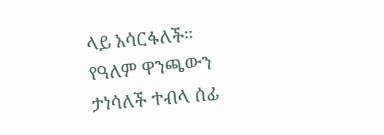ላይ አሳርፋለች። የዓለም ዋንጫውን ታነሳለች ተብላ ሰፊ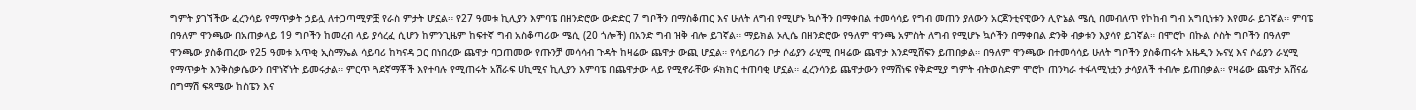ግምት ያገኘችው ፈረንሳይ የማጥቃት ኃይሏ ለተጋጣሚዎቿ የራስ ምታት ሆኗል። የ27 ዓመቱ ኪሊያን እምባፔ በዘንድሮው ውድድር 7 ግቦችን በማስቆጠር እና ሁለት ለግብ የሚሆኑ ኳሶችን በማቀበል ተመሳሳይ የግብ መጠን ያለውን አርጀንቲናዊውን ሊዮኔል ሜሲ በመብለጥ የኮከብ ግብ አግቢነቱን እየመራ ይገኛል። ምባፔ በዓለም ዋንጫው በአጠቃላይ 19 ግቦችን ከመረብ ላይ ያሳረፈ ሲሆን ከምንጊዜም ከፍተኛ ግብ አስቆጣሪው ሜሲ (20 ጎሎች) በአንድ ግብ ዝቅ ብሎ ይገኛል። ማይክል ኦሊሴ በዘንድሮው የዓለም ዋንጫ አምስት ለግብ የሚሆኑ ኳሶችን በማቀበል ድንቅ ብቃቱን እያሳየ ይገኛል። በሞሮኮ በኩል ሶስት ግቦችን በዓለም ዋንጫው ያስቆጠረው የ25 ዓመቱ አጥቂ ኢስማኤል ሳይባሪ ከካናዳ ጋር በነበረው ጨዋታ ባጋጠመው የጡንቻ መሳሳብ ጉዳት ከዛሬው ጨዋታ ውጪ ሆኗል። የሳይባሪን ቦታ ሶፊያን ራሂሚ በዛሬው ጨዋታ እንደሚሸፍን ይጠበቃል። በዓለም ዋንጫው በተመሳሳይ ሁለት ግቦችን ያስቆጠሩት አዜዲን ኡናሂ እና ሶፊያን ራሂሚ የማጥቃት እንቅስቃሴውን በዋነኛነት ይመሩታል። ምርጥ ጓደኛማቾች እየተባሉ የሚጠሩት አሽራፍ ሀኪሚና ኪሊያን እምባፔ በጨዋታው ላይ የሚኖራቸው ፉክክር ተጠባቂ ሆኗል። ፈረንሳንይ ጨዋታውን የማሸነፍ የቅድሚያ ግምት ብትወስድም ሞሮኮ ጠንካራ ተፋላሚነቷን ታሳያለች ተብሎ ይጠበቃል። የዛሬው ጨዋታ አሸናፊ በግማሽ ፍጻሜው ከስፔን እና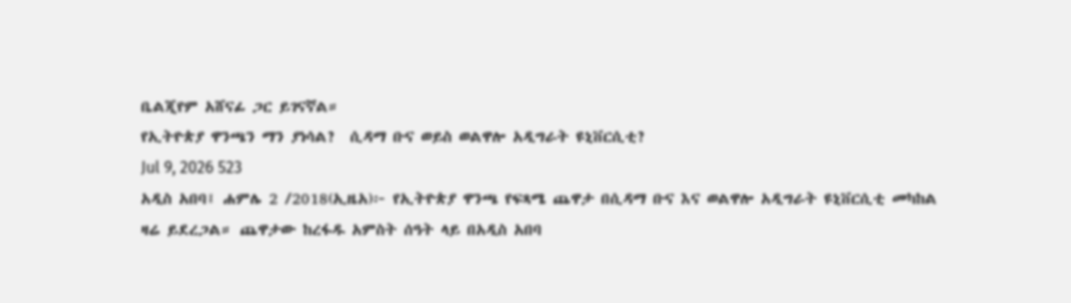ቤልጂየም አሸናፊ ጋር ይገናኛል።
የኢትዮጵያ ዋንጫን ማን ያነሳል?  ሲዳማ ቡና ወይስ ወልዋሎ አዲግራት ዩኒቨርሲቲ?
Jul 9, 2026 523
አዲስ አበባ፤ ሐምሌ 2 /2018(ኢዜአ)፦ የኢትዮጵያ ዋንጫ የፍጻሜ ጨዋታ በሲዳማ ቡና እና ወልዋሎ አዲግራት ዩኒቨርሲቲ መካከል ዛሬ ይደረጋል። ጨዋታው ከረፋዱ አምስት ሰዓት ላይ በአዲስ አበባ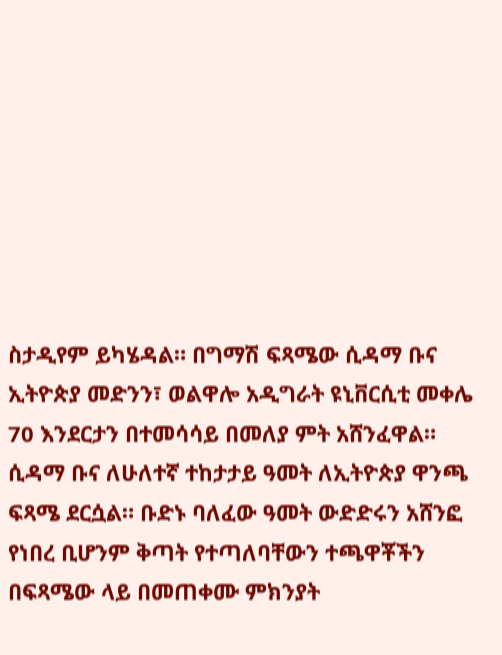ስታዲየም ይካሄዳል። በግማሽ ፍጻሜው ሲዳማ ቡና ኢትዮጵያ መድንን፣ ወልዋሎ አዲግራት ዩኒቨርሲቲ መቀሌ 70 እንደርታን በተመሳሳይ በመለያ ምት አሸንፈዋል። ሲዳማ ቡና ለሁለተኛ ተከታታይ ዓመት ለኢትዮጵያ ዋንጫ ፍጻሜ ደርሷል። ቡድኑ ባለፈው ዓመት ውድድሩን አሸንፎ የነበረ ቢሆንም ቅጣት የተጣለባቸውን ተጫዋቾችን በፍጻሜው ላይ በመጠቀሙ ምክንያት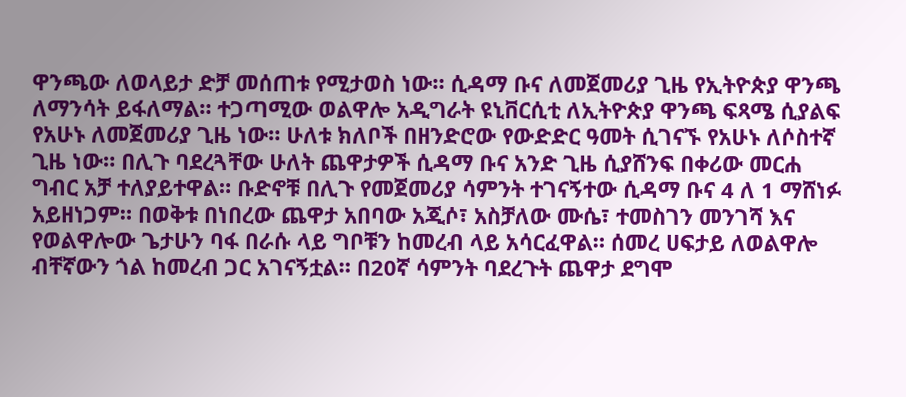ዋንጫው ለወላይታ ድቻ መሰጠቱ የሚታወስ ነው። ሲዳማ ቡና ለመጀመሪያ ጊዜ የኢትዮጵያ ዋንጫ ለማንሳት ይፋለማል። ተጋጣሚው ወልዋሎ አዲግራት ዩኒቨርሲቲ ለኢትዮጵያ ዋንጫ ፍጻሜ ሲያልፍ የአሁኑ ለመጀመሪያ ጊዜ ነው። ሁለቱ ክለቦች በዘንድሮው የውድድር ዓመት ሲገናኙ የአሁኑ ለሶስተኛ ጊዜ ነው። በሊጉ ባደረጓቸው ሁለት ጨዋታዎች ሲዳማ ቡና አንድ ጊዜ ሲያሸንፍ በቀሪው መርሐ ግብር አቻ ተለያይተዋል። ቡድኖቹ በሊጉ የመጀመሪያ ሳምንት ተገናኝተው ሲዳማ ቡና 4 ለ 1 ማሸነፉ አይዘነጋም። በወቅቱ በነበረው ጨዋታ አበባው አጂሶ፣ አስቻለው ሙሴ፣ ተመስገን መንገሻ እና የወልዋሎው ጌታሁን ባፋ በራሱ ላይ ግቦቹን ከመረብ ላይ አሳርፈዋል። ሰመረ ሀፍታይ ለወልዋሎ ብቸኛውን ጎል ከመረብ ጋር አገናኝቷል። በ20ኛ ሳምንት ባደረጉት ጨዋታ ደግሞ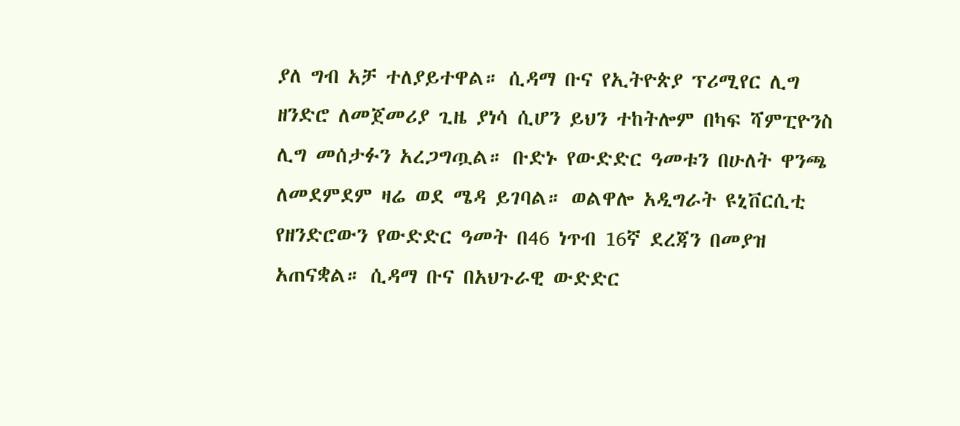ያለ ግብ አቻ ተለያይተዋል። ሲዳማ ቡና የኢትዮጵያ ፕሪሚየር ሊግ ዘንድሮ ለመጀመሪያ ጊዜ ያነሳ ሲሆን ይህን ተከትሎም በካፍ ሻምፒዮንስ ሊግ መሰታፉን አረጋግጧል። ቡድኑ የውድድር ዓመቱን በሁለት ዋንጫ ለመደምደም ዛሬ ወደ ሜዳ ይገባል። ወልዋሎ አዲግራት ዩኒቨርሲቲ የዘንድሮውን የውድድር ዓመት በ46 ነጥብ 16ኛ ደረጃን በመያዝ አጠናቋል። ሲዳማ ቡና በአህጉራዊ ውድድር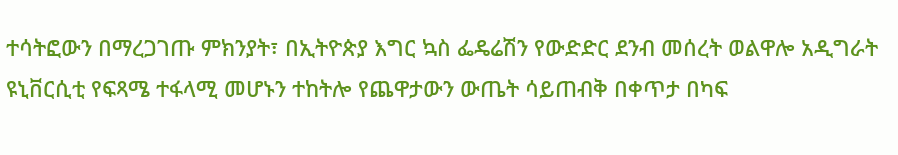ተሳትፎውን በማረጋገጡ ምክንያት፣ በኢትዮጵያ እግር ኳስ ፌዴሬሽን የውድድር ደንብ መሰረት ወልዋሎ አዲግራት ዩኒቨርሲቲ የፍጻሜ ተፋላሚ መሆኑን ተከትሎ የጨዋታውን ውጤት ሳይጠብቅ በቀጥታ በካፍ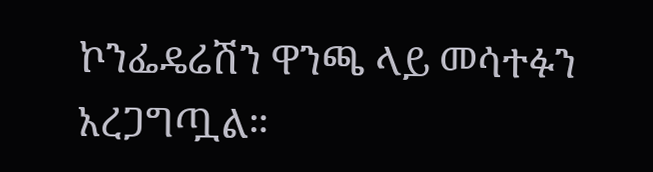ኮንፌዴሬሽን ዋንጫ ላይ መሳተፉን አረጋግጧል።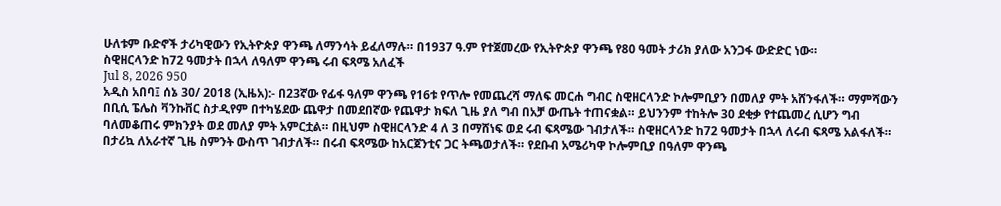ሁለቱም ቡድኖች ታሪካዊውን የኢትዮጵያ ዋንጫ ለማንሳት ይፈለማሉ። በ1937 ዓ.ም የተጀመረው የኢትዮጵያ ዋንጫ የ80 ዓመት ታሪክ ያለው አንጋፋ ውድድር ነው።
ስዊዘርላንድ ከ72 ዓመታት በኋላ ለዓለም ዋንጫ ሩብ ፍጻሜ አለፈች
Jul 8, 2026 950
አዲስ አበባ፤ ሰኔ 30/ 2018 (ኢዜአ):- በ23ኛው የፊፋ ዓለም ዋንጫ የ16ቱ የጥሎ የመጨረሻ ማለፍ መርሐ ግብር ስዊዘርላንድ ኮሎምቢያን በመለያ ምት አሸንፋለች። ማምሻውን በቢሲ ፔሌስ ቫንኩቨር ስታዲየም በተካሄደው ጨዋታ በመደበኛው የጨዋታ ክፍለ ጊዜ ያለ ግብ በአቻ ውጤት ተጠናቋል። ይህንንም ተከትሎ 30 ደቂቃ የተጨመረ ሲሆን ግብ ባለመቆጠሩ ምክንያት ወደ መለያ ምት አምርቷል። በዚህም ስዊዘርላንድ 4 ለ 3 በማሸነፍ ወደ ሩብ ፍጻሜው ገብታለች። ስዊዘርላንድ ከ72 ዓመታት በኋላ ለሩብ ፍጻሜ አልፋለች። በታሪኳ ለአራተኛ ጊዜ ስምንት ውስጥ ገብታለች። በሩብ ፍጻሜው ከአርጀንቲና ጋር ትጫወታለች። የደቡብ አሜሪካዋ ኮሎምቢያ በዓለም ዋንጫ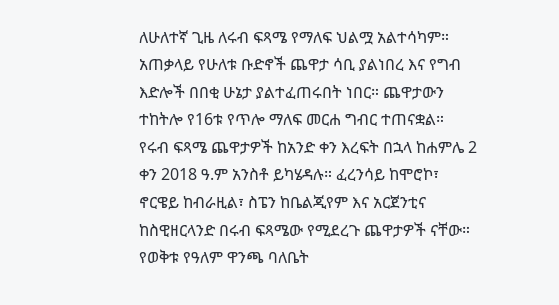ለሁለተኛ ጊዜ ለሩብ ፍጻሜ የማለፍ ህልሟ አልተሳካም። አጠቃላይ የሁለቱ ቡድኖች ጨዋታ ሳቢ ያልነበረ እና የግብ እድሎች በበቂ ሁኔታ ያልተፈጠሩበት ነበር። ጨዋታውን ተከትሎ የ16ቱ የጥሎ ማለፍ መርሐ ግብር ተጠናቋል። የሩብ ፍጻሜ ጨዋታዎች ከአንድ ቀን እረፍት በኋላ ከሐምሌ 2 ቀን 2018 ዓ.ም አንስቶ ይካሄዳሉ። ፈረንሳይ ከሞሮኮ፣ ኖርዌይ ከብራዚል፣ ስፔን ከቤልጂየም እና አርጀንቲና ከስዊዘርላንድ በሩብ ፍጻሜው የሚደረጉ ጨዋታዎች ናቸው።
የወቅቱ የዓለም ዋንጫ ባለቤት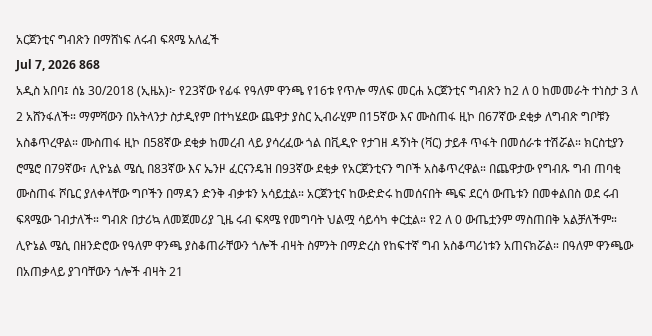አርጀንቲና ግብጽን በማሸነፍ ለሩብ ፍጻሜ አለፈች
Jul 7, 2026 868
አዲስ አበባ፤ ሰኔ 30/2018 (ኢዜአ)፦ የ23ኛው የፊፋ የዓለም ዋንጫ የ16ቱ የጥሎ ማለፍ መርሐ አርጀንቲና ግብጽን ከ2 ለ 0 ከመመራት ተነስታ 3 ለ 2 አሸንፋለች። ማምሻውን በአትላንታ ስታዲየም በተካሄደው ጨዋታ ያስር ኢብራሂም በ15ኛው እና ሙስጠፋ ዚኮ በ67ኛው ደቂቃ ለግብጽ ግቦቹን አስቆጥረዋል። ሙስጠፋ ዚኮ በ58ኛው ደቂቃ ከመረብ ላይ ያሳረፈው ጎል በቪዲዮ የታገዘ ዳኝነት (ቫር) ታይቶ ጥፋት በመሰራቱ ተሽሯል። ክርስቲያን ሮሜሮ በ79ኛው፣ ሊዮኔል ሜሲ በ83ኛው እና ኤንዞ ፈርናንዴዝ በ93ኛው ደቂቃ የአርጀንቲናን ግቦች አስቆጥረዋል። በጨዋታው የግብጹ ግብ ጠባቂ ሙስጠፋ ሾቤር ያለቀላቸው ግቦችን በማዳን ድንቅ ብቃቱን አሳይቷል። አርጀንቲና ከውድድሩ ከመሰናበት ጫፍ ደርሳ ውጤቱን በመቀልበስ ወደ ሩብ ፍጻሜው ገብታለች። ግብጽ በታሪኳ ለመጀመሪያ ጊዜ ሩብ ፍጻሜ የመግባት ህልሟ ሳይሳካ ቀርቷል። የ2 ለ 0 ውጤቷንም ማስጠበቅ አልቻለችም። ሊዮኔል ሜሲ በዘንድሮው የዓለም ዋንጫ ያስቆጠራቸውን ጎሎች ብዛት ስምንት በማድረስ የከፍተኛ ግብ አስቆጣሪነቱን አጠናክሯል። በዓለም ዋንጫው በአጠቃላይ ያገባቸውን ጎሎች ብዛት 21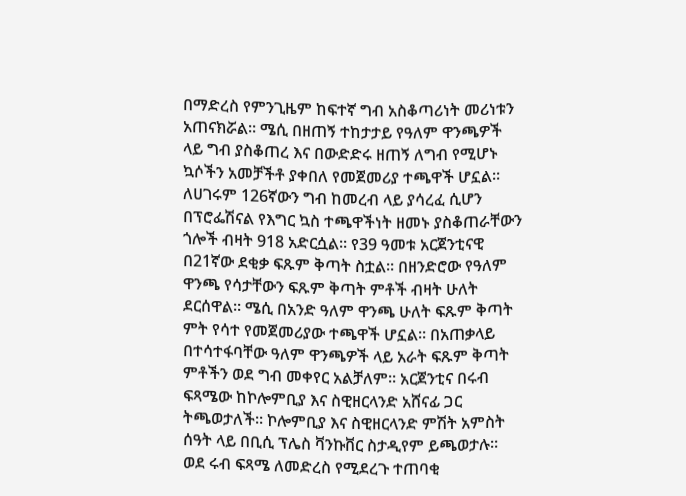በማድረስ የምንጊዜም ከፍተኛ ግብ አስቆጣሪነት መሪነቱን አጠናክሯል። ሜሲ በዘጠኝ ተከታታይ የዓለም ዋንጫዎች ላይ ግብ ያስቆጠረ እና በውድድሩ ዘጠኝ ለግብ የሚሆኑ ኳሶችን አመቻችቶ ያቀበለ የመጀመሪያ ተጫዋች ሆኗል። ለሀገሩም 126ኛውን ግብ ከመረብ ላይ ያሳረፈ ሲሆን በፕሮፌሽናል የእግር ኳስ ተጫዋችነት ዘመኑ ያስቆጠራቸውን ጎሎች ብዛት 918 አድርሷል። የ39 ዓመቱ አርጀንቲናዊ በ21ኛው ደቂቃ ፍጹም ቅጣት ስቷል። በዘንድሮው የዓለም ዋንጫ የሳታቸውን ፍጹም ቅጣት ምቶች ብዛት ሁለት ደርሰዋል። ሜሲ በአንድ ዓለም ዋንጫ ሁለት ፍጹም ቅጣት ምት የሳተ የመጀመሪያው ተጫዋች ሆኗል። በአጠቃላይ በተሳተፋባቸው ዓለም ዋንጫዎች ላይ አራት ፍጹም ቅጣት ምቶችን ወደ ግብ መቀየር አልቻለም። አርጀንቲና በሩብ ፍጻሜው ከኮሎምቢያ እና ስዊዘርላንድ አሸናፊ ጋር ትጫወታለች። ኮሎምቢያ እና ስዊዘርላንድ ምሽት አምስት ሰዓት ላይ በቢሲ ፕሌስ ቫንኩቨር ስታዲየም ይጫወታሉ።
ወደ ሩብ ፍጻሜ ለመድረስ የሚደረጉ ተጠባቂ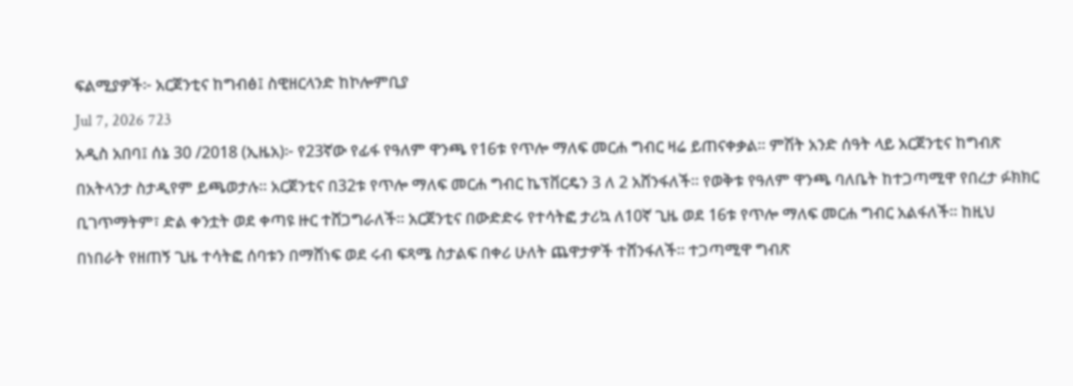ፍልሚያዎች፦ አርጀንቲና ከግብፅ፤ ስዊዘርላንድ ከኮሎምቢያ
Jul 7, 2026 723
አዲስ አበባ፤ ሰኔ 30 /2018 (ኢዜአ)፦ የ23ኛው የፊፋ የዓለም ዋንጫ የ16ቱ የጥሎ ማለፍ መርሐ ግብር ዛሬ ይጠናቀቃል። ምሽት አንድ ሰዓት ላይ አርጀንቲና ከግብጽ በአትላንታ ስታዲየም ይጫወታሉ። አርጀንቲና በ32ቱ የጥሎ ማለፍ መርሐ ግብር ኬፕቨርዴን 3 ለ 2 አሸንፋለች። የወቅቱ የዓለም ዋንጫ ባለቤት ከተጋጣሚዋ የበረታ ፉክክር ቢገጥማትም፣ ድል ቀንቷት ወደ ቀጣዩ ዙር ተሸጋግራለች። አርጀንቲና በውድድሩ የተሳትፎ ታሪኳ ለ10ኛ ጊዜ ወደ 16ቱ የጥሎ ማለፍ መርሐ ግብር አልፋለች። ከዚህ በነበራት የዘጠኝ ጊዜ ተሳትፎ ሰባቱን በማሸነፍ ወደ ሩብ ፍጻሜ ስታልፍ በቀሪ ሁለት ጨዋታዎች ተሸንፋለች። ተጋጣሚዋ ግብጽ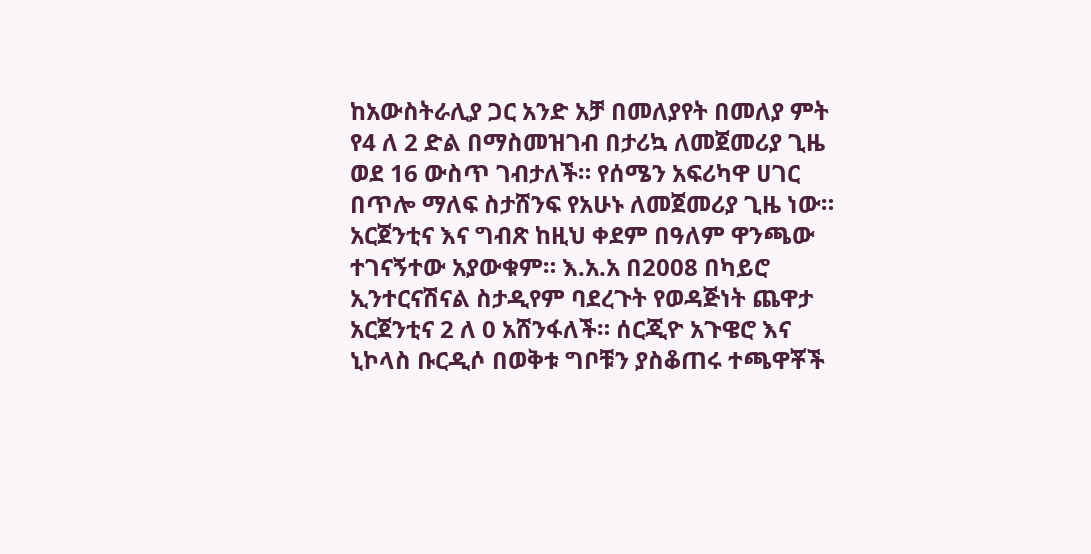ከአውስትራሊያ ጋር አንድ አቻ በመለያየት በመለያ ምት የ4 ለ 2 ድል በማስመዝገብ በታሪኳ ለመጀመሪያ ጊዜ ወደ 16 ውስጥ ገብታለች። የሰሜን አፍሪካዋ ሀገር በጥሎ ማለፍ ስታሸንፍ የአሁኑ ለመጀመሪያ ጊዜ ነው። አርጀንቲና እና ግብጽ ከዚህ ቀደም በዓለም ዋንጫው ተገናኝተው አያውቁም። እ.አ.አ በ2008 በካይሮ ኢንተርናሽናል ስታዲየም ባደረጉት የወዳጅነት ጨዋታ አርጀንቲና 2 ለ 0 አሸንፋለች። ሰርጂዮ አጉዌሮ እና ኒኮላስ ቡርዲሶ በወቅቱ ግቦቹን ያስቆጠሩ ተጫዋቾች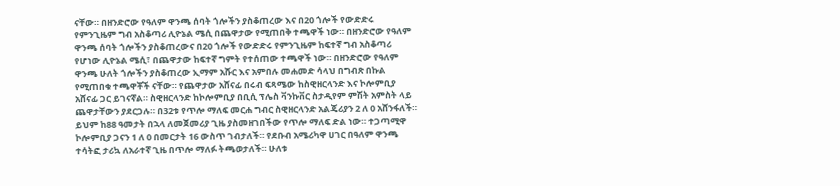ናቸው። በዘንድሮው የዓለም ዋንጫ ሰባት ጎሎችን ያስቆጠረው እና በ20 ጎሎች የውድድሩ የምንጊዜም ግብ አስቆጣሪ ሊዮኔል ሜሲ በጨዋታው የሚጠበቅ ተጫዋች ነው። በዘንድሮው የዓለም ዋንጫ ሰባት ጎሎችን ያስቆጠረውና በ20 ጎሎች የውድድሩ የምንጊዜም ከፍተኛ ግብ አስቆጣሪ የሆነው ሊዮኔል ሜሲ፣ በጨዋታው ከፍተኛ ግምት የተሰጠው ተጫዋች ነው። በዘንድሮው የዓለም ዋንጫ ሁለት ጎሎችን ያስቆጠረው ኢማም አሹር እና አምበሉ መሐመድ ሳላህ በግብጽ በኩል የሚጠበቁ ተጫዋቾች ናቸው። የጨዋታው አሸናፊ በሩብ ፍጻሜው ከስዊዘርላንድ እና ኮሎምቢያ አሸናፊ ጋር ይገናኛል። ስዊዘርላንድ ከኮሎምቢያ በቢሲ ፕሌስ ቫንኩቨር ስታዲየም ምሽት አምስት ላይ ጨዋታቸውን ያደርጋሉ። በ32ቱ የጥሎ ማለፍ መርሐ ግብር ስዊዘርላንድ አልጄሪያን 2 ለ 0 አሸንፋለች። ይህም ከ88 ዓመታት በኋላ ለመጀመሪያ ጊዜ ያስመዘገበችው የጥሎ ማለፍ ድል ነው። ተጋጣሚዋ ኮሎምቢያ ጋናን 1 ለ 0 በመርታት 16 ውስጥ ገብታለች። የደቡብ አሜሪካዋ ሀገር በዓለም ዋንጫ ተሳትፎ ታሪኳ ለአራተኛ ጊዜ በጥሎ ማለፉ ትጫወታለች። ሁለቱ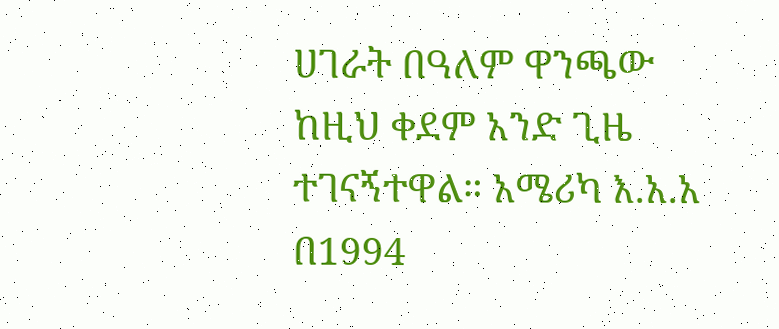ሀገራት በዓለም ዋንጫው ከዚህ ቀደም አንድ ጊዜ ተገናኝተዋል። አሜሪካ እ.አ.አ በ1994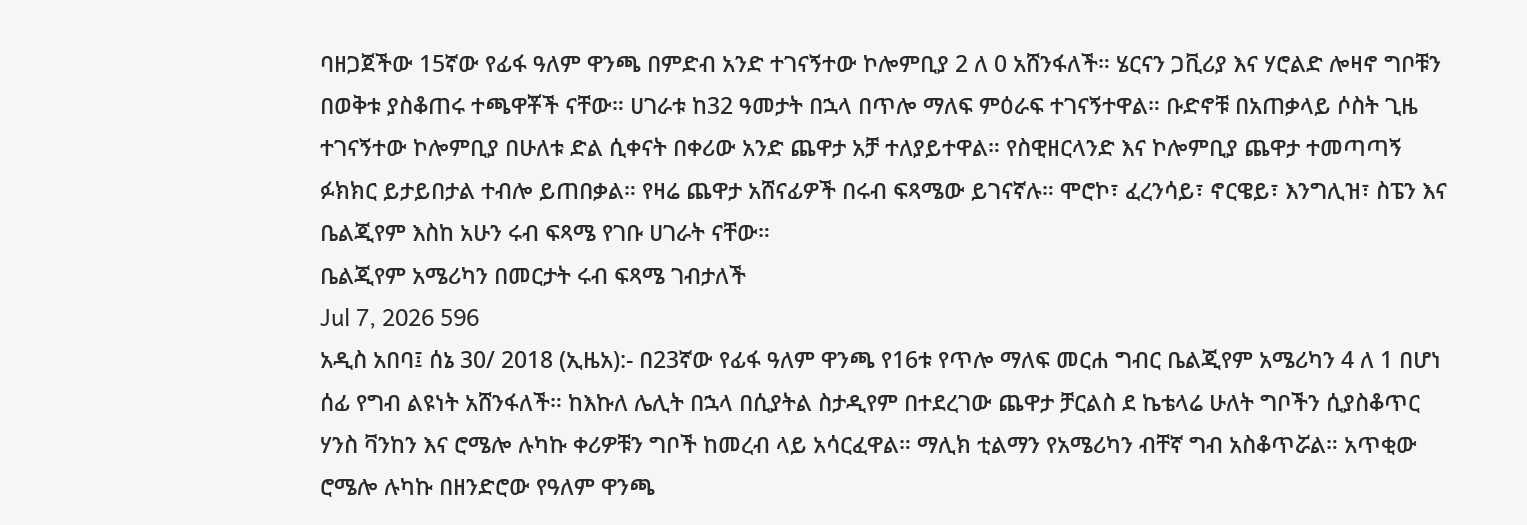ባዘጋጀችው 15ኛው የፊፋ ዓለም ዋንጫ በምድብ አንድ ተገናኝተው ኮሎምቢያ 2 ለ 0 አሸንፋለች። ሄርናን ጋቪሪያ እና ሃሮልድ ሎዛኖ ግቦቹን በወቅቱ ያስቆጠሩ ተጫዋቾች ናቸው። ሀገራቱ ከ32 ዓመታት በኋላ በጥሎ ማለፍ ምዕራፍ ተገናኝተዋል። ቡድኖቹ በአጠቃላይ ሶስት ጊዜ ተገናኝተው ኮሎምቢያ በሁለቱ ድል ሲቀናት በቀሪው አንድ ጨዋታ አቻ ተለያይተዋል። የስዊዘርላንድ እና ኮሎምቢያ ጨዋታ ተመጣጣኝ ፉክክር ይታይበታል ተብሎ ይጠበቃል። የዛሬ ጨዋታ አሸናፊዎች በሩብ ፍጻሜው ይገናኛሉ። ሞሮኮ፣ ፈረንሳይ፣ ኖርዌይ፣ እንግሊዝ፣ ስፔን እና ቤልጂየም እስከ አሁን ሩብ ፍጻሜ የገቡ ሀገራት ናቸው።
ቤልጂየም አሜሪካን በመርታት ሩብ ፍጻሜ ገብታለች
Jul 7, 2026 596
አዲስ አበባ፤ ሰኔ 30/ 2018 (ኢዜአ):- በ23ኛው የፊፋ ዓለም ዋንጫ የ16ቱ የጥሎ ማለፍ መርሐ ግብር ቤልጂየም አሜሪካን 4 ለ 1 በሆነ ሰፊ የግብ ልዩነት አሸንፋለች። ከእኩለ ሌሊት በኋላ በሲያትል ስታዲየም በተደረገው ጨዋታ ቻርልስ ደ ኬቴላሬ ሁለት ግቦችን ሲያስቆጥር ሃንስ ቫንከን እና ሮሜሎ ሉካኩ ቀሪዎቹን ግቦች ከመረብ ላይ አሳርፈዋል። ማሊክ ቲልማን የአሜሪካን ብቸኛ ግብ አስቆጥሯል። አጥቂው ሮሜሎ ሉካኩ በዘንድሮው የዓለም ዋንጫ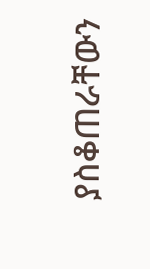ያስቆጠራቸውን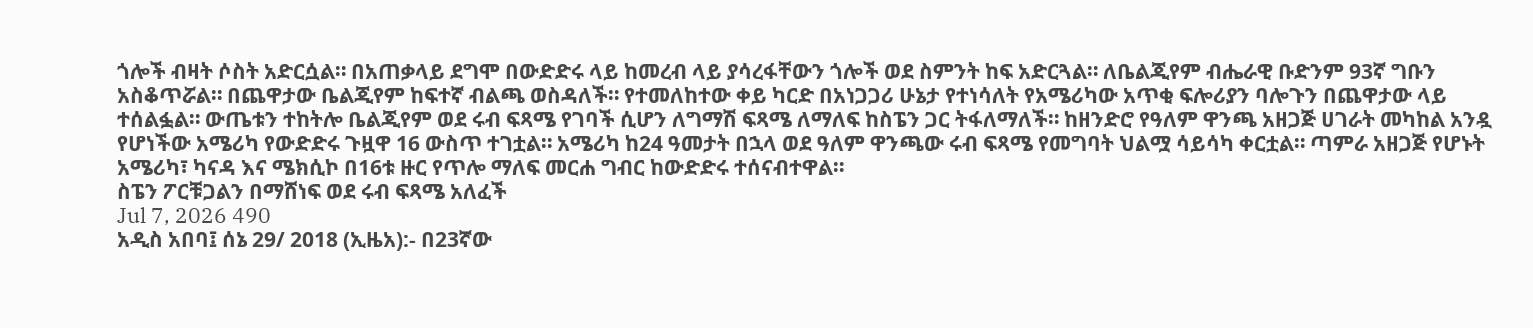ጎሎች ብዛት ሶስት አድርሷል። በአጠቃላይ ደግሞ በውድድሩ ላይ ከመረብ ላይ ያሳረፋቸውን ጎሎች ወደ ስምንት ከፍ አድርጓል። ለቤልጂየም ብሔራዊ ቡድንም 93ኛ ግቡን አስቆጥሯል። በጨዋታው ቤልጂየም ከፍተኛ ብልጫ ወስዳለች። የተመለከተው ቀይ ካርድ በአነጋጋሪ ሁኔታ የተነሳለት የአሜሪካው አጥቂ ፍሎሪያን ባሎጉን በጨዋታው ላይ ተሰልፏል። ውጤቱን ተከትሎ ቤልጂየም ወደ ሩብ ፍጻሜ የገባች ሲሆን ለግማሽ ፍጻሜ ለማለፍ ከስፔን ጋር ትፋለማለች። ከዘንድሮ የዓለም ዋንጫ አዘጋጅ ሀገራት መካከል አንዷ የሆነችው አሜሪካ የውድድሩ ጉዟዋ 16 ውስጥ ተገቷል። አሜሪካ ከ24 ዓመታት በኋላ ወደ ዓለም ዋንጫው ሩብ ፍጻሜ የመግባት ህልሟ ሳይሳካ ቀርቷል። ጣምራ አዘጋጅ የሆኑት አሜሪካ፣ ካናዳ እና ሜክሲኮ በ16ቱ ዙር የጥሎ ማለፍ መርሐ ግብር ከውድድሩ ተሰናብተዋል።
ስፔን ፖርቹጋልን በማሸነፍ ወደ ሩብ ፍጻሜ አለፈች
Jul 7, 2026 490
አዲስ አበባ፤ ሰኔ 29/ 2018 (ኢዜአ):- በ23ኛው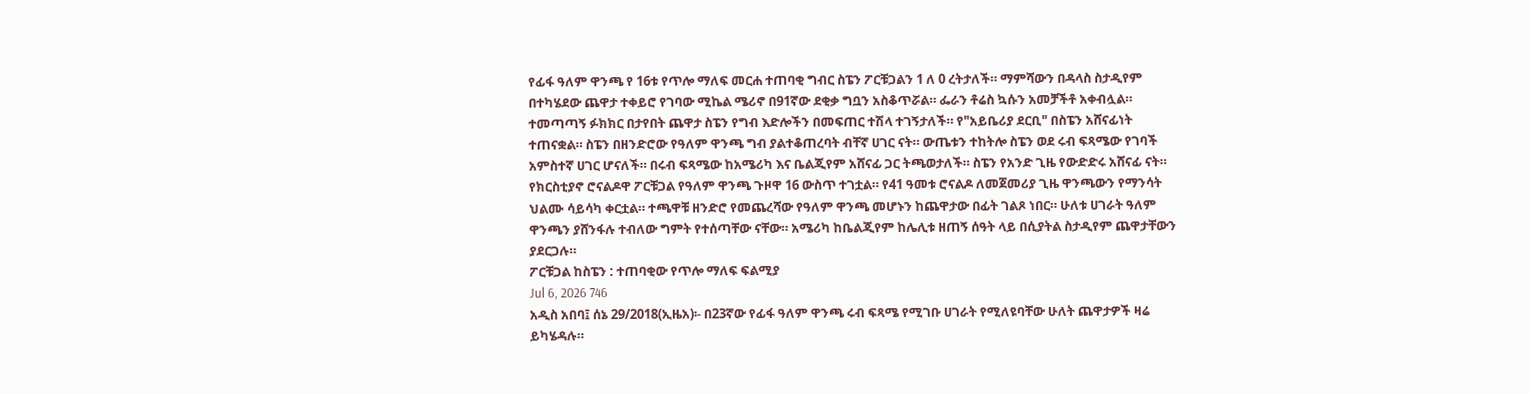የፊፋ ዓለም ዋንጫ የ 16ቱ የጥሎ ማለፍ መርሐ ተጠባቂ ግብር ስፔን ፖርቹጋልን 1 ለ 0 ረትታለች። ማምሻውን በዳላስ ስታዲየም በተካሄደው ጨዋታ ተቀይሮ የገባው ሚኬል ሜሪኖ በ91ኛው ደቂቃ ግቧን አስቆጥሯል። ፌራን ቶሬስ ኳሱን አመቻችቶ አቀብሏል። ተመጣጣኝ ፉክክር በታየበት ጨዋታ ስፔን የግብ እድሎችን በመፍጠር ተሽላ ተገኝታለች። የ"አይቤሪያ ደርቢ" በስፔን አሸናፊነት ተጠናቋል። ስፔን በዘንድሮው የዓለም ዋንጫ ግብ ያልተቆጠረባት ብቸኛ ሀገር ናት። ውጤቱን ተከትሎ ስፔን ወደ ሩብ ፍጻሜው የገባች አምስተኛ ሀገር ሆናለች። በሩብ ፍጻሜው ከአሜሪካ እና ቤልጂየም አሸናፊ ጋር ትጫወታለች። ስፔን የአንድ ጊዜ የውድድሩ አሸናፊ ናት። የክርስቲያኖ ሮናልዶዋ ፖርቹጋል የዓለም ዋንጫ ጉዞዋ 16 ውስጥ ተገቷል። የ41 ዓመቱ ሮናልዶ ለመጀመሪያ ጊዜ ዋንጫውን የማንሳት ህልሙ ሳይሳካ ቀርቷል። ተጫዋቹ ዘንድሮ የመጨረሻው የዓለም ዋንጫ መሆኑን ከጨዋታው በፊት ገልጾ ነበር። ሁለቱ ሀገራት ዓለም ዋንጫን ያሸንፋሉ ተብለው ግምት የተሰጣቸው ናቸው። አሜሪካ ከቤልጂየም ከሌሊቱ ዘጠኝ ሰዓት ላይ በሲያትል ስታዲየም ጨዋታቸውን ያደርጋሉ።
ፖርቹጋል ከስፔን : ተጠባቂው የጥሎ ማለፍ ፍልሚያ
Jul 6, 2026 746
አዲስ አበባ፤ ሰኔ 29/2018(ኢዜአ)፡- በ23ኛው የፊፋ ዓለም ዋንጫ ሩብ ፍጻሜ የሚገቡ ሀገራት የሚለዩባቸው ሁለት ጨዋታዎች ዛሬ ይካሄዳሉ።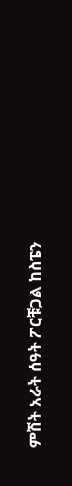ምሽት አራት ሰዓት ፖርቹጋል ከስፔን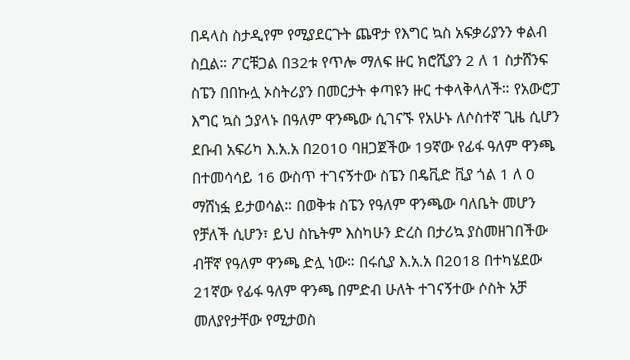በዳላስ ስታዲየም የሚያደርጉት ጨዋታ የእግር ኳስ አፍቃሪያንን ቀልብ ስቧል። ፖርቹጋል በ32ቱ የጥሎ ማለፍ ዙር ክሮሺያን 2 ለ 1 ስታሸንፍ ስፔን በበኩሏ ኦስትሪያን በመርታት ቀጣዩን ዙር ተቀላቅላለች። የአውሮፓ እግር ኳስ ኃያላኑ በዓለም ዋንጫው ሲገናኙ የአሁኑ ለሶስተኛ ጊዜ ሲሆን ደቡብ አፍሪካ እ.አ.አ በ2010 ባዘጋጀችው 19ኛው የፊፋ ዓለም ዋንጫ በተመሳሳይ 16 ውስጥ ተገናኝተው ስፔን በዴቪድ ቪያ ጎል 1 ለ 0 ማሸነፏ ይታወሳል። በወቅቱ ስፔን የዓለም ዋንጫው ባለቤት መሆን የቻለች ሲሆን፣ ይህ ስኬትም እስካሁን ድረስ በታሪኳ ያስመዘገበችው ብቸኛ የዓለም ዋንጫ ድሏ ነው። በሩሲያ እ.አ.አ በ2018 በተካሄደው 21ኛው የፊፋ ዓለም ዋንጫ በምድብ ሁለት ተገናኝተው ሶስት አቻ መለያየታቸው የሚታወስ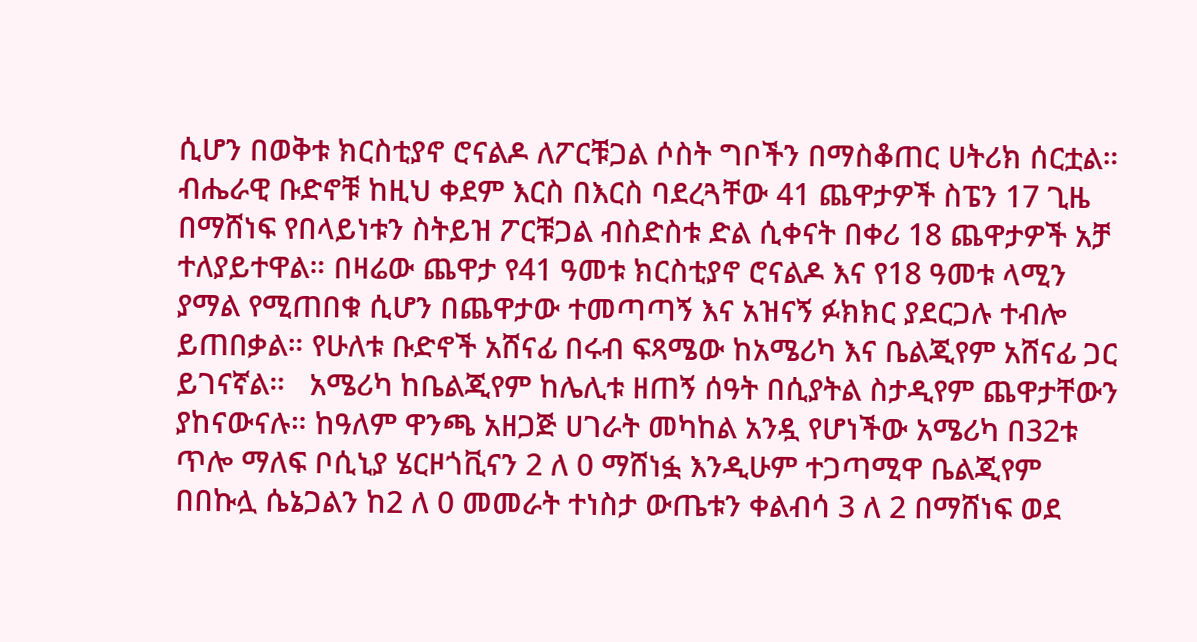ሲሆን በወቅቱ ክርስቲያኖ ሮናልዶ ለፖርቹጋል ሶስት ግቦችን በማስቆጠር ሀትሪክ ሰርቷል። ብሔራዊ ቡድኖቹ ከዚህ ቀደም እርስ በእርስ ባደረጓቸው 41 ጨዋታዎች ስፔን 17 ጊዜ በማሸነፍ የበላይነቱን ስትይዝ ፖርቹጋል ብስድስቱ ድል ሲቀናት በቀሪ 18 ጨዋታዎች አቻ ተለያይተዋል። በዛሬው ጨዋታ የ41 ዓመቱ ክርስቲያኖ ሮናልዶ እና የ18 ዓመቱ ላሚን ያማል የሚጠበቁ ሲሆን በጨዋታው ተመጣጣኝ እና አዝናኝ ፉክክር ያደርጋሉ ተብሎ ይጠበቃል። የሁለቱ ቡድኖች አሸናፊ በሩብ ፍጻሜው ከአሜሪካ እና ቤልጂየም አሸናፊ ጋር ይገናኛል።   አሜሪካ ከቤልጂየም ከሌሊቱ ዘጠኝ ሰዓት በሲያትል ስታዲየም ጨዋታቸውን ያከናውናሉ። ከዓለም ዋንጫ አዘጋጅ ሀገራት መካከል አንዷ የሆነችው አሜሪካ በ32ቱ ጥሎ ማለፍ ቦሲኒያ ሄርዞጎቪናን 2 ለ 0 ማሸነፏ እንዲሁም ተጋጣሚዋ ቤልጂየም በበኩሏ ሴኔጋልን ከ2 ለ 0 መመራት ተነስታ ውጤቱን ቀልብሳ 3 ለ 2 በማሸነፍ ወደ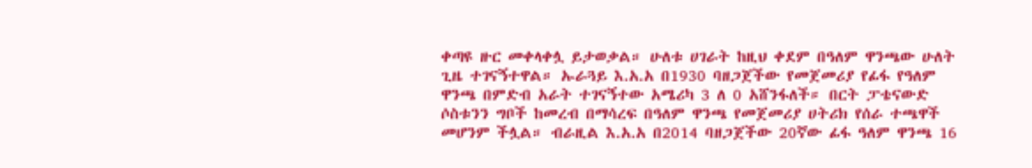ቀጣዩ ዙር መቀላቀሏ ይታወቃል። ሁለቱ ሀገራት ከዚህ ቀደም በዓለም ዋንጫው ሁለት ጊዜ ተገናኝተዋል። ኡራጓይ እ.አ.አ በ1930 ባዘጋጀችው የመጀመሪያ የፊፋ የዓለም ዋንጫ በምድብ አራት ተገናኝተው አሜሪካ 3 ለ 0 አሸንፋለች። በርት ፓቴናውድ ሶስቱንን ግቦች ከመረብ በማሳረፍ በዓለም ዋንጫ የመጀመሪያ ሀትሪክ የሰራ ተጫዋች መሆንም ችሏል። ብራዚል እ.አ.አ በ2014 ባዘጋጀችው 20ኛው ፊፋ ዓለም ዋንጫ 16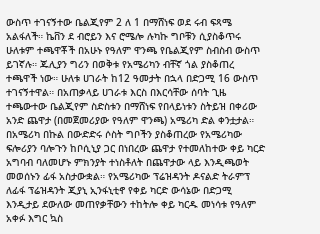ውስጥ ተገናኝተው ቤልጂየም 2 ለ 1 በማሸነፍ ወደ ሩብ ፍጻሜ አልፋለች። ኬቨን ደ ብሮይን እና ሮሜሎ ሉካኩ ግቦቹን ሲያስቆጥሩ ሁለቱም ተጫዋቾች በአሁኑ የዓለም ዋንጫ የቤልጂየም ስብስብ ውስጥ ይገኛሉ። ጁሊያን ግሪን በወቅቱ የአሜሪካን ብቸኛ ጎል ያስቆጠረ ተጫዋች ነው። ሁለቱ ሀገራት ከ12 ዓመታት በኋላ በድጋሚ 16 ውስጥ ተገናኝተዋል። በአጠቃላይ ሀገራቱ እርስ በእርሳቸው ሰባት ጊዜ ተጫውተው ቤልጂየም ስድስቱን በማሸነፍ የበላይነቱን ስትይዝ በቀሪው አንድ ጨዋታ (በመጀመሪያው የዓለም ዋንጫ) አሜሪካ ድል ቀንቷታል። በአሜሪካ በኩል በውድድሩ ሶስት ግቦችን ያስቆጠረው የአሜሪካው ፍሎሪያን ባሎጉን ከቦሲኒያ ጋር በነበረው ጨዋታ የተመለከተው ቀይ ካርድ አግባብ ባለመሆኑ ምክንያት ተነስቶለት በጨዋታው ላይ እንዲጫወት መወሰኑን ፊፋ አስታውቋል። የአሜሪካው ፕሬዝዳንት ዶናልድ ትራምፕ ለፊፋ ፕሬዝዳንት ጂያኒ ኢንፋኒቲኖ የቀይ ካርድ ውሳኔው በድጋሚ እንዲታይ ደውለው መጠየቃቸውን ተከትሎ ቀይ ካርዱ መነሳቱ የዓለም አቀፉ እግር ኳስ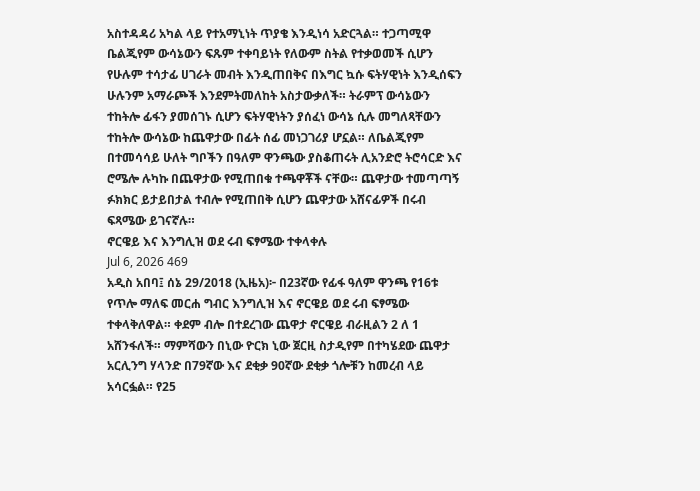አስተዳዳሪ አካል ላይ የተአማኒነት ጥያቄ እንዲነሳ አድርጓል። ተጋጣሚዋ ቤልጂየም ውሳኔውን ፍጹም ተቀባይነት የለውም ስትል የተቃወመች ሲሆን የሁሉም ተሳታፊ ሀገራት መብት እንዲጠበቅና በእግር ኳሱ ፍትሃዊነት እንዲሰፍን ሁሉንም አማራጮች እንደምትመለከት አስታውቃለች። ትራምፕ ውሳኔውን ተከትሎ ፊፋን ያመሰገኑ ሲሆን ፍትሃዊነትን ያሰፈነ ውሳኔ ሲሉ መግለጻቸውን ተከትሎ ውሳኔው ከጨዋታው በፊት ሰፊ መነጋገሪያ ሆኗል። ለቤልጂየም በተመሳሳይ ሁለት ግቦችን በዓለም ዋንጫው ያስቆጠሩት ሊአንድሮ ትሮሳርድ እና ሮሜሎ ሉካኩ በጨዋታው የሚጠበቁ ተጫዋቾች ናቸው። ጨዋታው ተመጣጣኝ ፉክክር ይታይበታል ተብሎ የሚጠበቅ ሲሆን ጨዋታው አሸናፊዎች በሩብ ፍጻሜው ይገናኛሉ።
ኖርዌይ እና እንግሊዝ ወደ ሩብ ፍፃሜው ተቀላቀሉ
Jul 6, 2026 469
አዲስ አበባ፤ ሰኔ 29/2018 (ኢዜአ)፦ በ23ኛው የፊፋ ዓለም ዋንጫ የ16ቱ የጥሎ ማለፍ መርሐ ግብር እንግሊዝ እና ኖርዌይ ወደ ሩብ ፍፃሜው ተቀላቅለዋል። ቀደም ብሎ በተደረገው ጨዋታ ኖርዌይ ብራዚልን 2 ለ 1 አሸንፋለች። ማምሻውን በኒው ዮርክ ኒው ጀርዚ ስታዲየም በተካሄደው ጨዋታ አርሊንግ ሃላንድ በ79ኛው እና ደቂቃ 90ኛው ደቂቃ ጎሎቹን ከመረብ ላይ አሳርፏል። የ25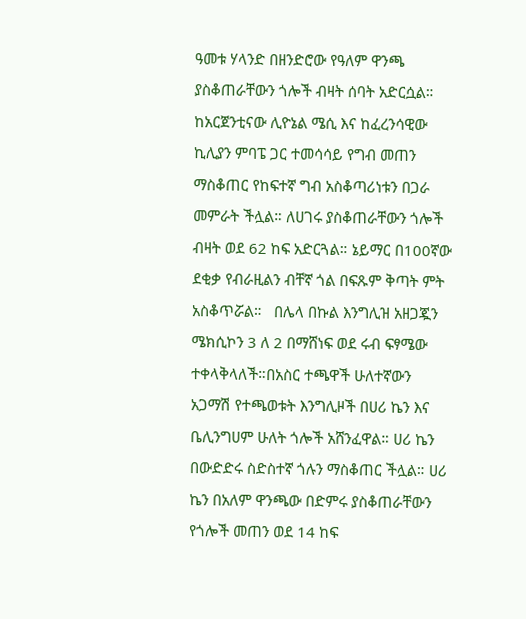ዓመቱ ሃላንድ በዘንድሮው የዓለም ዋንጫ ያስቆጠራቸውን ጎሎች ብዛት ሰባት አድርሷል። ከአርጀንቲናው ሊዮኔል ሜሲ እና ከፈረንሳዊው ኪሊያን ምባፔ ጋር ተመሳሳይ የግብ መጠን ማስቆጠር የከፍተኛ ግብ አስቆጣሪነቱን በጋራ መምራት ችሏል። ለሀገሩ ያስቆጠራቸውን ጎሎች ብዛት ወደ 62 ከፍ አድርጓል። ኔይማር በ100ኛው ደቂቃ የብራዚልን ብቸኛ ጎል በፍጹም ቅጣት ምት አስቆጥሯል።   በሌላ በኩል እንግሊዝ አዘጋጇን ሜክሲኮን 3 ለ 2 በማሸነፍ ወደ ሩብ ፍፃሜው ተቀላቅላለች።በአስር ተጫዋች ሁለተኛውን አጋማሽ የተጫወቱት እንግሊዞች በሀሪ ኬን እና ቤሊንግሀም ሁለት ጎሎች አሸንፈዋል። ሀሪ ኬን በውድድሩ ስድስተኛ ጎሉን ማስቆጠር ችሏል። ሀሪ ኬን በአለም ዋንጫው በድምሩ ያስቆጠራቸውን የጎሎች መጠን ወደ 14 ከፍ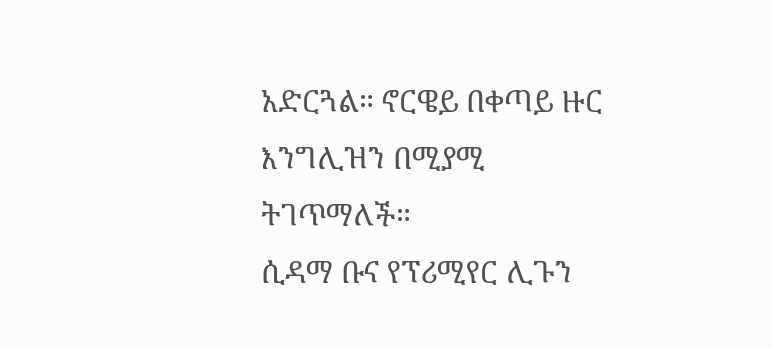አድርጓል። ኖርዌይ በቀጣይ ዙር እንግሊዝን በሚያሚ ትገጥማለች።
ሲዳማ ቡና የፕሪሚየር ሊጉን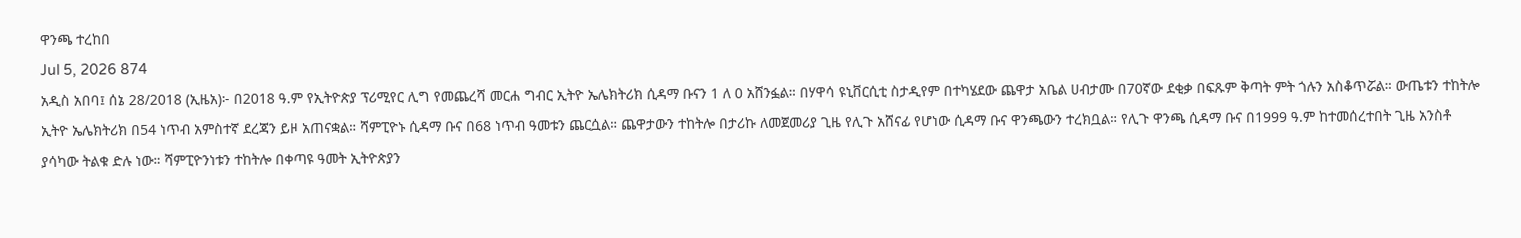ዋንጫ ተረከበ
Jul 5, 2026 874
አዲስ አበባ፤ ሰኔ 28/2018 (ኢዜአ)፦ በ2018 ዓ.ም የኢትዮጵያ ፕሪሚየር ሊግ የመጨረሻ መርሐ ግብር ኢትዮ ኤሌክትሪክ ሲዳማ ቡናን 1 ለ 0 አሸንፏል። በሃዋሳ ዩኒቨርሲቲ ስታዲየም በተካሄደው ጨዋታ አቤል ሀብታሙ በ70ኛው ደቂቃ በፍጹም ቅጣት ምት ጎሉን አስቆጥሯል። ውጤቱን ተከትሎ ኢትዮ ኤሌክትሪክ በ54 ነጥብ አምስተኛ ደረጃን ይዞ አጠናቋል። ሻምፒዮኑ ሲዳማ ቡና በ68 ነጥብ ዓመቱን ጨርሷል። ጨዋታውን ተከትሎ በታሪኩ ለመጀመሪያ ጊዜ የሊጉ አሸናፊ የሆነው ሲዳማ ቡና ዋንጫውን ተረክቧል። የሊጉ ዋንጫ ሲዳማ ቡና በ1999 ዓ.ም ከተመሰረተበት ጊዜ አንስቶ ያሳካው ትልቁ ድሉ ነው። ሻምፒዮንነቱን ተከትሎ በቀጣዩ ዓመት ኢትዮጵያን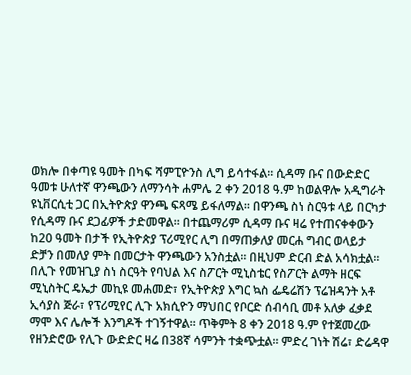ወክሎ በቀጣዩ ዓመት በካፍ ሻምፒዮንስ ሊግ ይሳተፋል። ሲዳማ ቡና በውድድር ዓመቱ ሁለተኛ ዋንጫውን ለማንሳት ሐምሌ 2 ቀን 2018 ዓ.ም ከወልዋሎ አዲግራት ዩኒቨርሲቲ ጋር በኢትዮጵያ ዋንጫ ፍጻሜ ይፋለማል። በዋንጫ ስነ ስርዓቱ ላይ በርካታ የሲዳማ ቡና ደጋፊዎች ታድመዋል። በተጨማሪም ሲዳማ ቡና ዛሬ የተጠናቀቀውን ከ20 ዓመት በታች የኢትዮጵያ ፕሪሚየር ሊግ በማጠቃለያ መርሐ ግብር ወላይታ ድቻን በመለያ ምት በመርታት ዋንጫውን አንስቷል። በዚህም ድርብ ድል አሳክቷል። በሊጉ የመዝጊያ ስነ ስርዓት የባህል እና ስፖርት ሚኒስቴር የስፖርት ልማት ዘርፍ ሚኒስትር ዴኤታ መኪዩ መሐመድ፣ የኢትዮጵያ እግር ኳስ ፌዴሬሽን ፕሬዝዳንት አቶ ኢሳያስ ጅራ፣ የፕሪሚየር ሊጉ አክሲዮን ማህበር የቦርድ ሰብሳቢ መቶ አለቃ ፈቃደ ማሞ እና ሌሎች እንግዶች ተገኝተዋል። ጥቅምት 8 ቀን 2018 ዓ.ም የተጀመረው የዘንድሮው የሊጉ ውድድር ዛሬ በ38ኛ ሳምንት ተቋጭቷል። ምድረ ገነት ሽሬ፣ ድሬዳዋ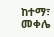ከተማ፣ መቀሌ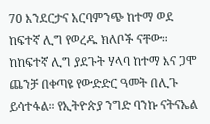70 እንደርታና አርባምንጭ ከተማ ወደ ከፍተኛ ሊግ የወረዱ ክለቦች ናቸው። ከከፍተኛ ሊግ ያደጉት ሃላባ ከተማ እና ጋሞ ጨንቻ በቀጣዩ የውድድር ዓመት በሊጉ ይሳተፋል። የኢትዮጵያ ንግድ ባንኩ ናትናኤል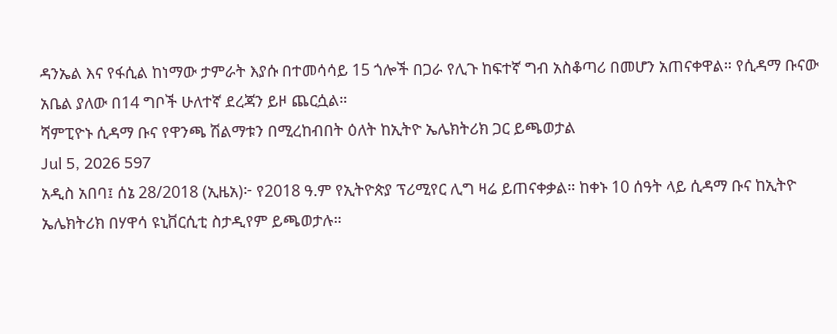ዳንኤል እና የፋሲል ከነማው ታምራት እያሱ በተመሳሳይ 15 ጎሎች በጋራ የሊጉ ከፍተኛ ግብ አስቆጣሪ በመሆን አጠናቀዋል። የሲዳማ ቡናው አቤል ያለው በ14 ግቦች ሁለተኛ ደረጃን ይዞ ጨርሷል።
ሻምፒዮኑ ሲዳማ ቡና የዋንጫ ሽልማቱን በሚረከብበት ዕለት ከኢትዮ ኤሌክትሪክ ጋር ይጫወታል
Jul 5, 2026 597
አዲስ አበባ፤ ሰኔ 28/2018 (ኢዜአ)፦ የ2018 ዓ.ም የኢትዮጵያ ፕሪሚየር ሊግ ዛሬ ይጠናቀቃል። ከቀኑ 10 ሰዓት ላይ ሲዳማ ቡና ከኢትዮ ኤሌክትሪክ በሃዋሳ ዩኒቨርሲቲ ስታዲየም ይጫወታሉ።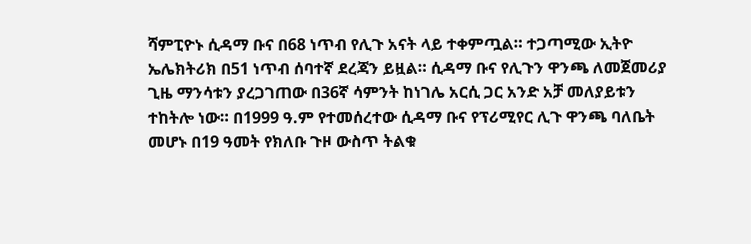ሻምፒዮኑ ሲዳማ ቡና በ68 ነጥብ የሊጉ አናት ላይ ተቀምጧል። ተጋጣሚው ኢትዮ ኤሌክትሪክ በ51 ነጥብ ሰባተኛ ደረጃን ይዟል። ሲዳማ ቡና የሊጉን ዋንጫ ለመጀመሪያ ጊዜ ማንሳቱን ያረጋገጠው በ36ኛ ሳምንት ከነገሌ አርሲ ጋር አንድ አቻ መለያይቱን ተከትሎ ነው። በ1999 ዓ.ም የተመሰረተው ሲዳማ ቡና የፕሪሚየር ሊጉ ዋንጫ ባለቤት መሆኑ በ19 ዓመት የክለቡ ጉዞ ውስጥ ትልቁ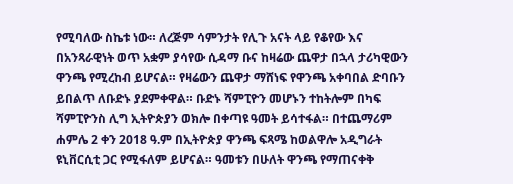የሚባለው ስኬቱ ነው። ለረጅም ሳምንታት የሊጉ አናት ላይ የቆየው እና በአንጻራዊነት ወጥ አቋም ያሳየው ሲዳማ ቡና ከዛሬው ጨዋታ በኋላ ታሪካዊውን ዋንጫ የሚረከብ ይሆናል። የዛሬውን ጨዋታ ማሸነፍ የዋንጫ አቀባበል ድባቡን ይበልጥ ለቡድኑ ያደምቀዋል። ቡድኑ ሻምፒዮን መሆኑን ተከትሎም በካፍ ሻምፒዮንስ ሊግ ኢትዮጵያን ወክሎ በቀጣዩ ዓመት ይሳተፋል። በተጨማሪም ሐምሌ 2 ቀን 2018 ዓ.ም በኢትዮጵያ ዋንጫ ፍጻሜ ከወልዋሎ አዲግራት ዩኒቨርሲቲ ጋር የሚፋለም ይሆናል። ዓመቱን በሁለት ዋንጫ የማጠናቀቅ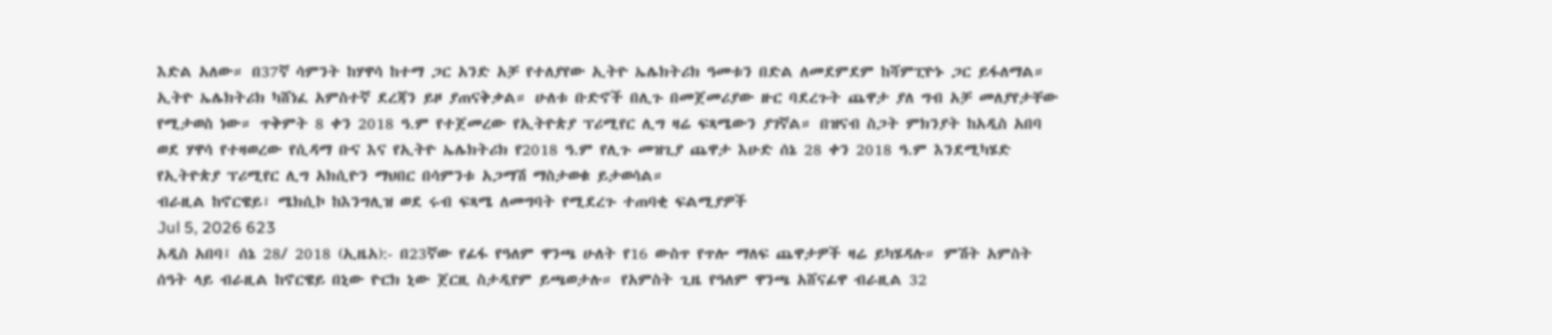እድል አለው። በ37ኛ ሳምንት ከሃዋሳ ከተማ ጋር አንድ አቻ የተለያየው ኢትዮ ኤሌክትሪክ ዓመቱን በድል ለመደምደም ከሻምፒዮኑ ጋር ይፋለማል። ኢትዮ ኤሌክትሪክ ካሸነፈ አምስተኛ ደረጃን ይዞ ያጠናቅቃል። ሁለቱ ቡድኖች በሊጉ በመጀመሪያው ዙር ባደረጉት ጨዋታ ያለ ግብ አቻ መለያየታቸው የሚታወስ ነው። ጥቅምት 8 ቀን 2018 ዓ.ም የተጀመረው የኢትዮጵያ ፕሪሚየር ሊግ ዛሬ ፍጻሜውን ያገኛል። በዝናብ ስጋት ምክንያት ከአዲስ አበባ ወደ ሃዋሳ የተዛወረው የሲዳማ ቡና እና የኢትዮ ኤሌክትሪክ የ2018 ዓ.ም የሊጉ መዝጊያ ጨዋታ እሁድ ሰኔ 28 ቀን 2018 ዓ.ም እንደሚካሄድ የኢትዮጵያ ፕሪሚየር ሊግ አክሲዮን ማህበር በሳምንቱ አጋማሽ ማስታወቁ ይታወሳል።
ብራዚል ከኖርዌይ፣ ሜክሲኮ ከእንግሊዝ ወደ ሩብ ፍጻሜ ለመግባት የሚደረጉ ተጠባቂ ፍልሚያዎች
Jul 5, 2026 623
አዲስ አበባ፤ ሰኔ 28/ 2018 (ኢዜአ):- በ23ኛው የፊፋ የዓለም ዋንጫ ሁለት የ16 ውስጥ የጥሎ ማለፍ ጨዋታዎች ዛሬ ይካሄዳሉ። ምሽት አምስት ሰዓት ላይ ብራዚል ከኖርዌይ በኒው ዮርክ ኒው ጀርዚ ስታዲየም ይጫወታሉ። የአምስት ጊዜ የዓለም ዋንጫ አሸናፊዋ ብራዚል 32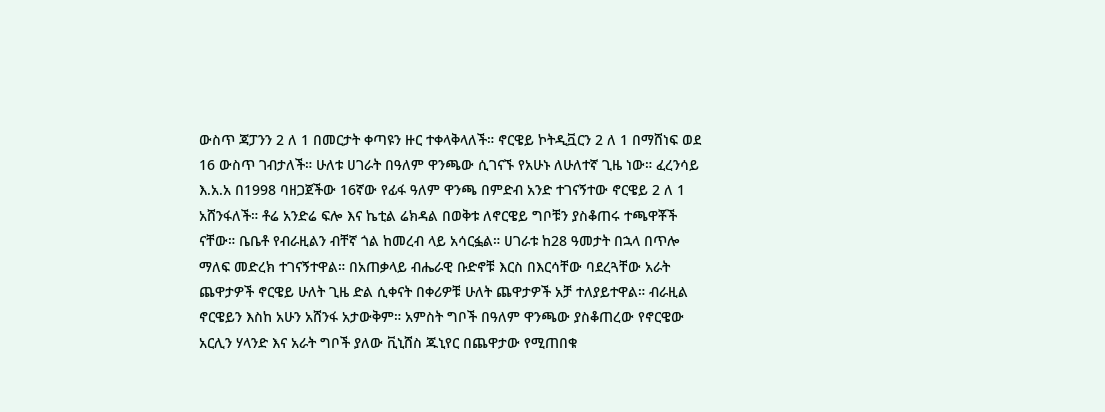ውስጥ ጃፓንን 2 ለ 1 በመርታት ቀጣዩን ዙር ተቀላቅላለች። ኖርዌይ ኮትዲቯርን 2 ለ 1 በማሸነፍ ወደ 16 ውስጥ ገብታለች። ሁለቱ ሀገራት በዓለም ዋንጫው ሲገናኙ የአሁኑ ለሁለተኛ ጊዜ ነው። ፈረንሳይ እ.አ.አ በ1998 ባዘጋጀችው 16ኛው የፊፋ ዓለም ዋንጫ በምድብ አንድ ተገናኝተው ኖርዌይ 2 ለ 1 አሸንፋለች። ቶሬ አንድሬ ፍሎ እና ኬቲል ሬክዳል በወቅቱ ለኖርዌይ ግቦቹን ያስቆጠሩ ተጫዋቾች ናቸው። ቤቤቶ የብራዚልን ብቸኛ ጎል ከመረብ ላይ አሳርፏል። ሀገራቱ ከ28 ዓመታት በኋላ በጥሎ ማለፍ መድረክ ተገናኝተዋል። በአጠቃላይ ብሔራዊ ቡድኖቹ እርስ በእርሳቸው ባደረጓቸው አራት ጨዋታዎች ኖርዌይ ሁለት ጊዜ ድል ሲቀናት በቀሪዎቹ ሁለት ጨዋታዎች አቻ ተለያይተዋል። ብራዚል ኖርዌይን እስከ አሁን አሸንፋ አታውቅም። አምስት ግቦች በዓለም ዋንጫው ያስቆጠረው የኖርዌው አርሊን ሃላንድ እና አራት ግቦች ያለው ቪኒሸስ ጁኒየር በጨዋታው የሚጠበቁ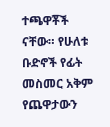ተጫዋቾች ናቸው። የሁለቱ ቡድኖች የፊት መስመር አቅም የጨዋታውን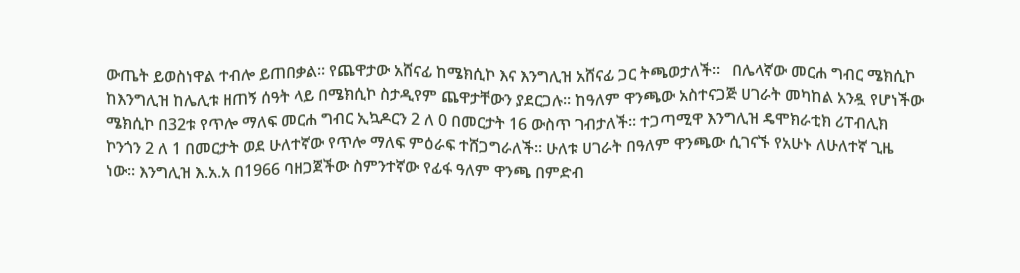ውጤት ይወስነዋል ተብሎ ይጠበቃል። የጨዋታው አሸናፊ ከሜክሲኮ እና እንግሊዝ አሸናፊ ጋር ትጫወታለች።   በሌላኛው መርሐ ግብር ሜክሲኮ ከእንግሊዝ ከሌሊቱ ዘጠኝ ሰዓት ላይ በሜክሲኮ ስታዲየም ጨዋታቸውን ያደርጋሉ። ከዓለም ዋንጫው አስተናጋጅ ሀገራት መካከል አንዷ የሆነችው ሜክሲኮ በ32ቱ የጥሎ ማለፍ መርሐ ግብር ኢኳዶርን 2 ለ 0 በመርታት 16 ውስጥ ገብታለች። ተጋጣሚዋ እንግሊዝ ዴሞክራቲክ ሪፐብሊክ ኮንጎን 2 ለ 1 በመርታት ወደ ሁለተኛው የጥሎ ማለፍ ምዕራፍ ተሸጋግራለች። ሁለቱ ሀገራት በዓለም ዋንጫው ሲገናኙ የአሁኑ ለሁለተኛ ጊዜ ነው። እንግሊዝ እ.አ.አ በ1966 ባዘጋጀችው ስምንተኛው የፊፋ ዓለም ዋንጫ በምድብ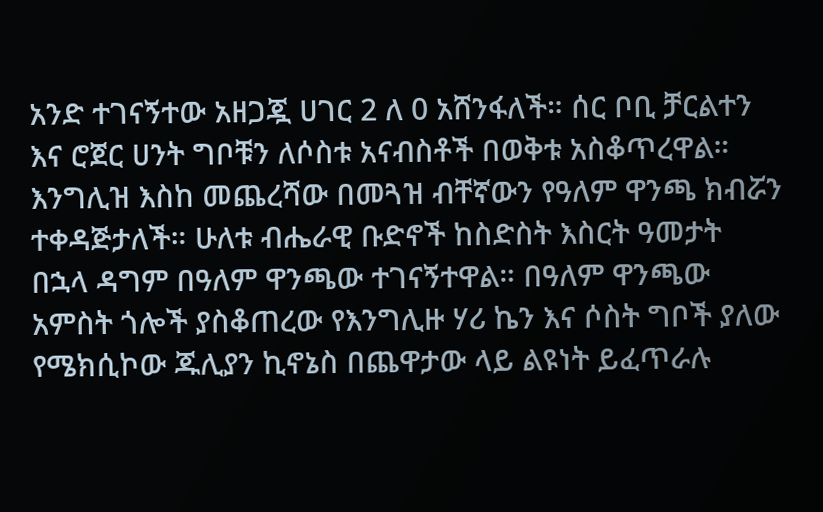አንድ ተገናኝተው አዘጋጇ ሀገር 2 ለ 0 አሸንፋለች። ሰር ቦቢ ቻርልተን እና ሮጀር ሀንት ግቦቹን ለሶስቱ አናብስቶች በወቅቱ አስቆጥረዋል። እንግሊዝ እስከ መጨረሻው በመጓዝ ብቸኛውን የዓለም ዋንጫ ክብሯን ተቀዳጅታለች። ሁለቱ ብሔራዊ ቡድኖች ከስድስት እስርት ዓመታት በኋላ ዳግም በዓለም ዋንጫው ተገናኝተዋል። በዓለም ዋንጫው አምስት ጎሎች ያስቆጠረው የእንግሊዙ ሃሪ ኬን እና ሶስት ግቦች ያለው የሜክሲኮው ጁሊያን ኪኖኔስ በጨዋታው ላይ ልዩነት ይፈጥራሉ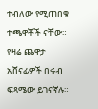ተብለው የሚጠበቁ ተጫዋቾች ናቸው። የዛሬ ጨዋታ አሸናፊዎች በሩብ ፍጻሜው ይገናኛሉ።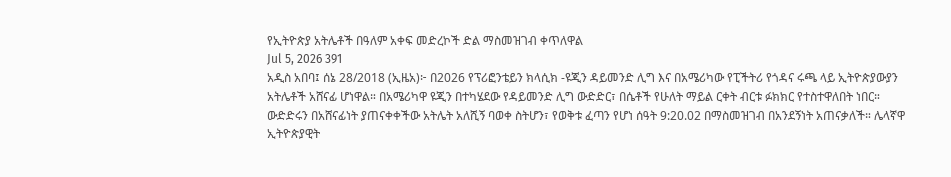የኢትዮጵያ አትሌቶች በዓለም አቀፍ መድረኮች ድል ማስመዝገብ ቀጥለዋል
Jul 5, 2026 391
አዲስ አበባ፤ ሰኔ 28/2018 (ኢዜአ)፦ በ2026 የፕሪፎንቴይን ክላሲክ -ዩጂን ዳይመንድ ሊግ እና በአሜሪካው የፒችትሪ የጎዳና ሩጫ ላይ ኢትዮጵያውያን አትሌቶች አሸናፊ ሆነዋል። በአሜሪካዋ ዩጂን በተካሄደው የዳይመንድ ሊግ ውድድር፣ በሴቶች የሁለት ማይል ርቀት ብርቱ ፉክክር የተስተዋለበት ነበር። ውድድሩን በአሸናፊነት ያጠናቀቀችው አትሌት አለሺኝ ባወቀ ስትሆን፣ የወቅቱ ፈጣን የሆነ ሰዓት 9:20.02 በማስመዝገብ በአንደኝነት አጠናቃለች። ሌላኛዋ ኢትዮጵያዊት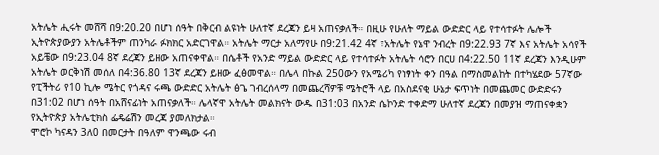አትሌት ሒሩት መሸሻ በ9:20.20 በሆነ ሰዓት በቅርብ ልዩነት ሁለተኛ ደረጃን ይዛ አጠናቃለች። በዚሁ የሁለት ማይል ውድድር ላይ የተሳተፉት ሌሎች ኢትዮጵያውያን አትሌቶችም ጠንካራ ፉክክር አድርገዋል። አትሌት ማርታ አለማየሁ በ9:21.42 4ኛ ፣አትሌት የኔዋ ንብረት በ9:22.93 7ኛ እና አትሌት አሳየች አይቼው በ9:23.04 8ኛ ደረጃን ይዘው አጠናቀዋል። በሴቶች የአንድ ማይል ውድድር ላይ የተሳተፉት አትሌት ሳሮን በርሀ በ4:22.50 11ኛ ደረጃን እንዲሁም አትሌት ወርቅነሽ መሰለ በ4:36.80 13ኛ ደረጃን ይዘው ፈፅመዋል። በሌላ በኩል 250ውን የአሜሪካ የነፃነት ቀን በዓል በማስመልከት በተካሄደው 57ኛው የፒችትሪ የ10 ኪሎ ሜትር የጎዳና ሩጫ ውድድር አትሌት ፅጌ ገብረሰላማ በመጨረሻዎቹ ሜትሮች ላይ በአስደናቂ ሁኔታ ፍጥነት በመጨመር ውድድሩን በ31:02 በሆነ ሰዓት በአሸናፊነት አጠናቃለች። ሌላኛዋ አትሌት መልክናት ውዱ በ31:03 በአንድ ሴኮንድ ተቀድማ ሁለተኛ ደረጃን በመያዝ ማጠናቀቋን የኢትዮጵያ አትሌቲክስ ፌዴሬሽን መረጃ ያመለክታል።
ሞሮኮ ካናዳን 3ለ0 በመርታት በዓለም ዋንጫው ሩብ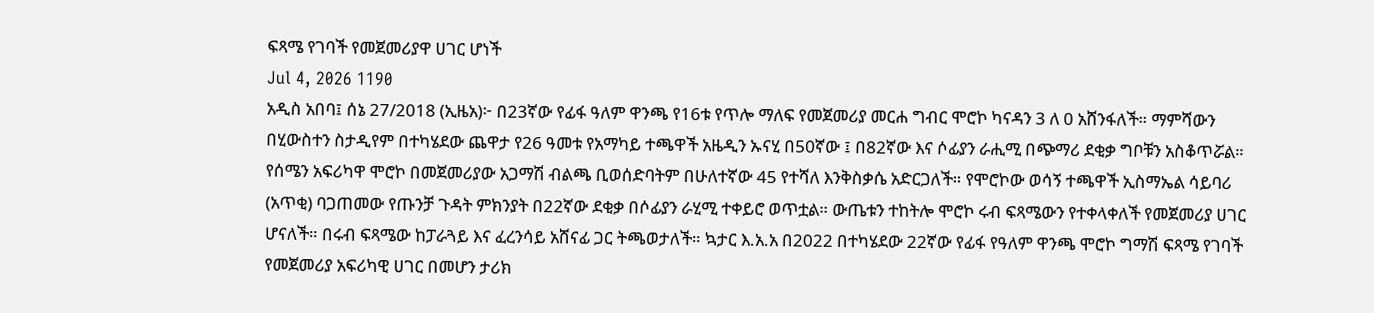ፍጻሜ የገባች የመጀመሪያዋ ሀገር ሆነች
Jul 4, 2026 1190
አዲስ አበባ፤ ሰኔ 27/2018 (ኢዜአ)፦ በ23ኛው የፊፋ ዓለም ዋንጫ የ16ቱ የጥሎ ማለፍ የመጀመሪያ መርሐ ግብር ሞሮኮ ካናዳን 3 ለ 0 አሸንፋለች። ማምሻውን በሂውስተን ስታዲየም በተካሄደው ጨዋታ የ26 ዓመቱ የአማካይ ተጫዋች አዜዲን ኡናሂ በ50ኛው ፤ በ82ኛው እና ሶፊያን ራሒሚ በጭማሪ ደቂቃ ግቦቹን አስቆጥሯል። የሰሜን አፍሪካዋ ሞሮኮ በመጀመሪያው አጋማሽ ብልጫ ቢወሰድባትም በሁለተኛው 45 የተሻለ እንቅስቃሴ አድርጋለች። የሞሮኮው ወሳኝ ተጫዋች ኢስማኤል ሳይባሪ (አጥቂ) ባጋጠመው የጡንቻ ጉዳት ምክንያት በ22ኛው ደቂቃ በሶፊያን ራሂሚ ተቀይሮ ወጥቷል። ውጤቱን ተከትሎ ሞሮኮ ሩብ ፍጻሜውን የተቀላቀለች የመጀመሪያ ሀገር ሆናለች። በሩብ ፍጻሜው ከፓራጓይ እና ፈረንሳይ አሸናፊ ጋር ትጫወታለች። ኳታር እ.አ.አ በ2022 በተካሄደው 22ኛው የፊፋ የዓለም ዋንጫ ሞሮኮ ግማሽ ፍጻሜ የገባች የመጀመሪያ አፍሪካዊ ሀገር በመሆን ታሪክ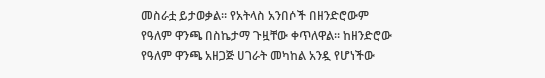መስራቷ ይታወቃል። የአትላስ አንበሶች በዘንድሮውም የዓለም ዋንጫ በስኬታማ ጉዟቸው ቀጥለዋል። ከዘንድሮው የዓለም ዋንጫ አዘጋጅ ሀገራት መካከል አንዷ የሆነችው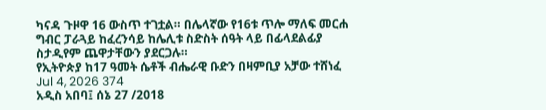ካናዳ ጉዞዋ 16 ውስጥ ተገቷል። በሌላኛው የ16ቱ ጥሎ ማለፍ መርሐ ግብር ፓራጓይ ከፈረንሳይ ከሌሊቱ ስድስት ሰዓት ላይ በፊላደልፊያ ስታዲየም ጨዋታቸውን ያደርጋሉ።
የኢትዮጵያ ከ17 ዓመት ሴቶች ብሔራዊ ቡድን በዛምቢያ አቻው ተሸነፈ
Jul 4, 2026 374
አዲስ አበባ፤ ሰኔ 27 /2018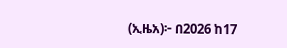(ኢዜአ)፦ በ2026 ከ17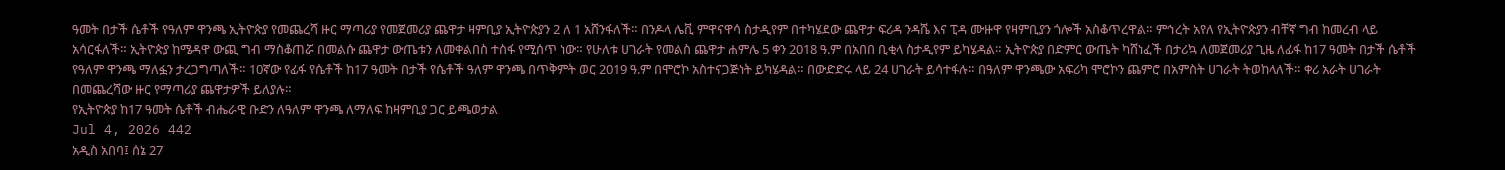ዓመት በታች ሴቶች የዓለም ዋንጫ ኢትዮጵያ የመጨረሻ ዙር ማጣሪያ የመጀመሪያ ጨዋታ ዛምቢያ ኢትዮጵያን 2 ለ 1 አሸንፋለች። በንዶላ ሌቪ ምዋናዋሳ ስታዲየም በተካሄደው ጨዋታ ፍሪዳ ንዳሼ እና ፒዳ ሙዙዋ የዛምቢያን ጎሎች አስቆጥረዋል። ምኅረት አየለ የኢትዮጵያን ብቸኛ ግብ ከመረብ ላይ አሳርፋለች። ኢትዮጵያ ከሜዳዋ ውጪ ግብ ማስቆጠሯ በመልሱ ጨዋታ ውጤቱን ለመቀልበስ ተስፋ የሚሰጥ ነው። የሁለቱ ሀገራት የመልስ ጨዋታ ሐምሌ 5 ቀን 2018 ዓ.ም በአበበ ቢቂላ ስታዲየም ይካሄዳል። ኢትዮጵያ በድምር ውጤት ካሸነፈች በታሪኳ ለመጀመሪያ ጊዜ ለፊፋ ከ17 ዓመት በታች ሴቶች የዓለም ዋንጫ ማለፏን ታረጋግጣለች። 10ኛው የፊፋ የሴቶች ከ17 ዓመት በታች የሴቶች ዓለም ዋንጫ በጥቅምት ወር 2019 ዓ.ም በሞሮኮ አስተናጋጅነት ይካሄዳል። በውድድሩ ላይ 24 ሀገራት ይሳተፋሉ። በዓለም ዋንጫው አፍሪካ ሞሮኮን ጨምሮ በአምስት ሀገራት ትወከላለች። ቀሪ አራት ሀገራት በመጨረሻው ዙር የማጣሪያ ጨዋታዎች ይለያሉ።
የኢትዮጵያ ከ17 ዓመት ሴቶች ብሔራዊ ቡድን ለዓለም ዋንጫ ለማለፍ ከዛምቢያ ጋር ይጫወታል
Jul 4, 2026 442
አዲስ አበባ፤ ሰኔ 27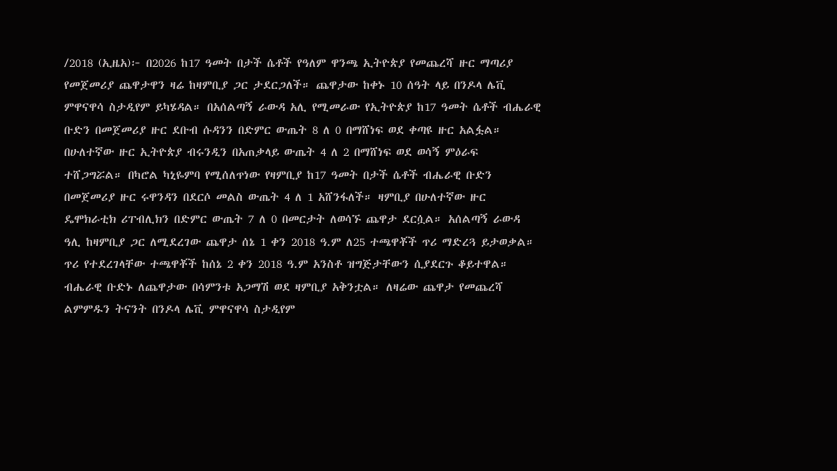/2018 (ኢዜአ)፦ በ2026 ከ17 ዓመት በታች ሴቶች የዓለም ዋንጫ ኢትዮጵያ የመጨረሻ ዙር ማጣሪያ የመጀመሪያ ጨዋታዋን ዛሬ ከዛምቢያ ጋር ታደርጋለች። ጨዋታው ከቀኑ 10 ሰዓት ላይ በንዶላ ሌቪ ምዋናዋሳ ስታዲየም ይካሄዳል። በአሰልጣኝ ራውዳ አሊ የሚመራው የኢትዮጵያ ከ17 ዓመት ሴቶች ብሔራዊ ቡድን በመጀመሪያ ዙር ደቡብ ሱዳንን በድምር ውጤት 8 ለ 0 በማሸነፍ ወደ ቀጣዩ ዙር አልፏል። በሁለተኛው ዙር ኢትዮጵያ ብሩንዲን በአጠቃላይ ውጤት 4 ለ 2 በማሸነፍ ወደ ወሳኝ ምዕራፍ ተሸጋግሯል። በካሮል ካኒዬምባ የሚሰለጥነው የዛምቢያ ከ17 ዓመት በታች ሴቶች ብሔራዊ ቡድን በመጀመሪያ ዙር ሩዋንዳን በደርሶ መልስ ውጤት 4 ለ 1 አሸንፋለች። ዛምቢያ በሁለተኛው ዙር ዴሞክራቲክ ሪፐብሊክን በድምር ውጤት 7 ለ 0 በመርታት ለወሳኙ ጨዋታ ደርሷል። አሰልጣኝ ራውዳ ዓሊ ከዛምቢያ ጋር ለሚደረገው ጨዋታ ሰኔ 1 ቀን 2018 ዓ.ም ለ25 ተጫዋቾች ጥሪ ማድረጓ ይታወቃል። ጥሪ የተደረገላቸው ተጫዋቾች ከሰኔ 2 ቀን 2018 ዓ.ም አንስቶ ዝግጅታቸውን ሲያደርጉ ቆይተዋል። ብሔራዊ ቡድኑ ለጨዋታው በሳምንቱ አጋማሽ ወደ ዛምቢያ አቅንቷል። ለዛሬው ጨዋታ የመጨረሻ ልምምዱን ትናንት በንዶላ ሌቪ ምዋናዋሳ ስታዲየም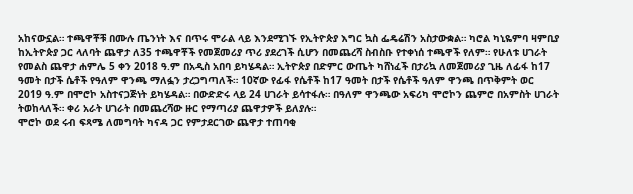አከናውኗል። ተጫዋቾቹ በሙሉ ጤንነት እና በጥሩ ሞራል ላይ እንደሚገኙ የኢትዮጵያ እግር ኳስ ፌዴሬሽን አስታውቋል። ካሮል ካኒዬምባ ዛምቢያ ከኢትዮጵያ ጋር ላለባት ጨዋታ ለ35 ተጫዋቾች የመጀመሪያ ጥሪ ያደረገች ሲሆን በመጨረሻ ስብስቡ የተቀነሰ ተጫዋች የለም። የሁለቱ ሀገራት የመልስ ጨዋታ ሐምሌ 5 ቀን 2018 ዓ.ም በአዲስ አበባ ይካሄዳል። ኢትዮጵያ በድምር ውጤት ካሸነፈች በታሪኳ ለመጀመሪያ ጊዜ ለፊፋ ከ17 ዓመት በታች ሴቶች የዓለም ዋንጫ ማለፏን ታረጋግጣለች። 10ኛው የፊፋ የሴቶች ከ17 ዓመት በታች የሴቶች ዓለም ዋንጫ በጥቅምት ወር 2019 ዓ.ም በሞሮኮ አስተናጋጅነት ይካሄዳል። በውድድሩ ላይ 24 ሀገራት ይሳተፋሉ። በዓለም ዋንጫው አፍሪካ ሞሮኮን ጨምሮ በአምስት ሀገራት ትወከላለች። ቀሪ አራት ሀገራት በመጨረሻው ዙር የማጣሪያ ጨዋታዎች ይለያሉ።
ሞሮኮ ወደ ሩብ ፍጻሜ ለመግባት ካናዳ ጋር የምታደርገው ጨዋታ ተጠባቂ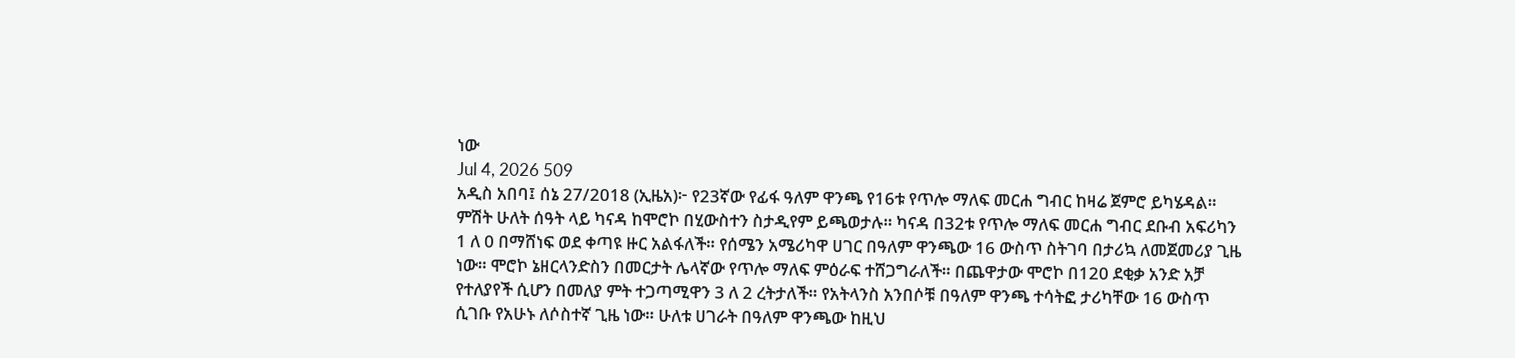ነው
Jul 4, 2026 509
አዲስ አበባ፤ ሰኔ 27/2018 (ኢዜአ)፦ የ23ኛው የፊፋ ዓለም ዋንጫ የ16ቱ የጥሎ ማለፍ መርሐ ግብር ከዛሬ ጀምሮ ይካሄዳል። ምሽት ሁለት ሰዓት ላይ ካናዳ ከሞሮኮ በሂውስተን ስታዲየም ይጫወታሉ። ካናዳ በ32ቱ የጥሎ ማለፍ መርሐ ግብር ደቡብ አፍሪካን 1 ለ 0 በማሸነፍ ወደ ቀጣዩ ዙር አልፋለች። የሰሜን አሜሪካዋ ሀገር በዓለም ዋንጫው 16 ውስጥ ስትገባ በታሪኳ ለመጀመሪያ ጊዜ ነው። ሞሮኮ ኔዘርላንድስን በመርታት ሌላኛው የጥሎ ማለፍ ምዕራፍ ተሸጋግራለች። በጨዋታው ሞሮኮ በ120 ደቂቃ አንድ አቻ የተለያየች ሲሆን በመለያ ምት ተጋጣሚዋን 3 ለ 2 ረትታለች። የአትላንስ አንበሶቹ በዓለም ዋንጫ ተሳትፎ ታሪካቸው 16 ውስጥ ሲገቡ የአሁኑ ለሶስተኛ ጊዜ ነው። ሁለቱ ሀገራት በዓለም ዋንጫው ከዚህ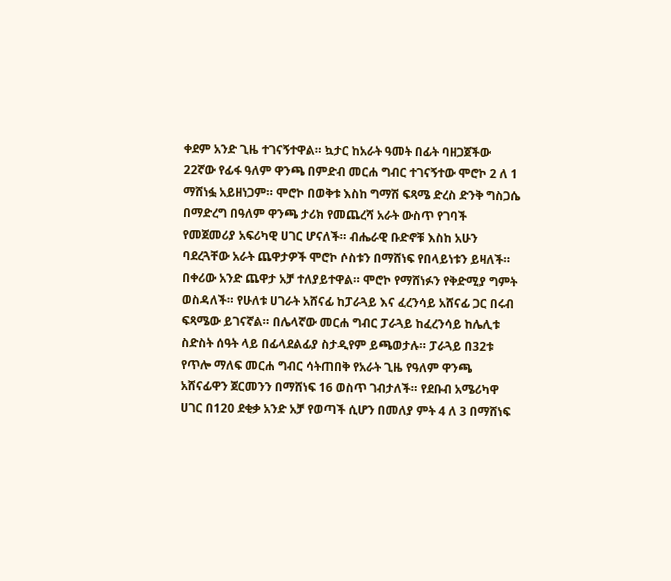ቀደም አንድ ጊዜ ተገናኝተዋል። ኳታር ከአራት ዓመት በፊት ባዘጋጀችው 22ኛው የፊፋ ዓለም ዋንጫ በምድብ መርሐ ግብር ተገናኝተው ሞሮኮ 2 ለ 1 ማሸነፏ አይዘነጋም። ሞሮኮ በወቅቱ እስከ ግማሽ ፍጻሜ ድረስ ድንቅ ግስጋሴ በማድረግ በዓለም ዋንጫ ታሪክ የመጨረሻ አራት ውስጥ የገባች የመጀመሪያ አፍሪካዊ ሀገር ሆናለች። ብሔራዊ ቡድኖቹ እስከ አሁን ባደረጓቸው አራት ጨዋታዎች ሞሮኮ ሶስቱን በማሸነፍ የበላይነቱን ይዛለች። በቀሪው አንድ ጨዋታ አቻ ተለያይተዋል። ሞሮኮ የማሸነፉን የቅድሚያ ግምት ወስዳለች። የሁለቱ ሀገራት አሸናፊ ከፓራጓይ እና ፈረንሳይ አሸናፊ ጋር በሩብ ፍጻሜው ይገናኛል። በሌላኛው መርሐ ግብር ፓራጓይ ከፈረንሳይ ከሌሊቱ ስድስት ሰዓት ላይ በፊላደልፊያ ስታዲየም ይጫወታሉ። ፓራጓይ በ32ቱ የጥሎ ማለፍ መርሐ ግብር ሳትጠበቅ የአራት ጊዜ የዓለም ዋንጫ አሸናፊዋን ጀርመንን በማሸነፍ 16 ወስጥ ገብታለች። የደቡብ አሜሪካዋ ሀገር በ120 ደቂቃ አንድ አቻ የወጣች ሲሆን በመለያ ምት 4 ለ 3 በማሸነፍ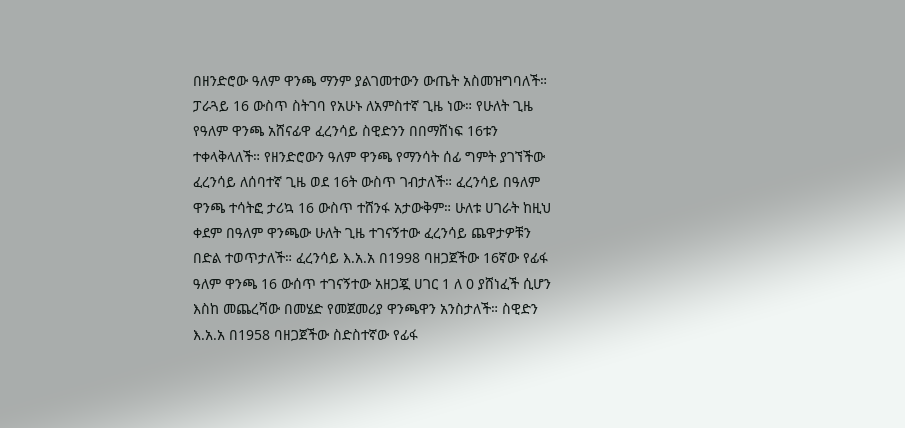በዘንድሮው ዓለም ዋንጫ ማንም ያልገመተውን ውጤት አስመዝግባለች። ፓራጓይ 16 ውስጥ ስትገባ የአሁኑ ለአምስተኛ ጊዜ ነው። የሁለት ጊዜ የዓለም ዋንጫ አሸናፊዋ ፈረንሳይ ስዊድንን በበማሸነፍ 16ቱን ተቀላቅላለች። የዘንድሮውን ዓለም ዋንጫ የማንሳት ሰፊ ግምት ያገኘችው ፈረንሳይ ለሰባተኛ ጊዜ ወደ 16ት ውስጥ ገብታለች። ፈረንሳይ በዓለም ዋንጫ ተሳትፎ ታሪኳ 16 ውስጥ ተሸንፋ አታውቅም። ሁለቱ ሀገራት ከዚህ ቀደም በዓለም ዋንጫው ሁለት ጊዜ ተገናኝተው ፈረንሳይ ጨዋታዎቹን በድል ተወጥታለች። ፈረንሳይ እ.አ.አ በ1998 ባዘጋጀችው 16ኛው የፊፋ ዓለም ዋንጫ 16 ውሰጥ ተገናኝተው አዘጋጇ ሀገር 1 ለ 0 ያሸነፈች ሲሆን እስከ መጨረሻው በመሄድ የመጀመሪያ ዋንጫዋን አንስታለች። ስዊድን እ.አ.አ በ1958 ባዘጋጀችው ስድስተኛው የፊፋ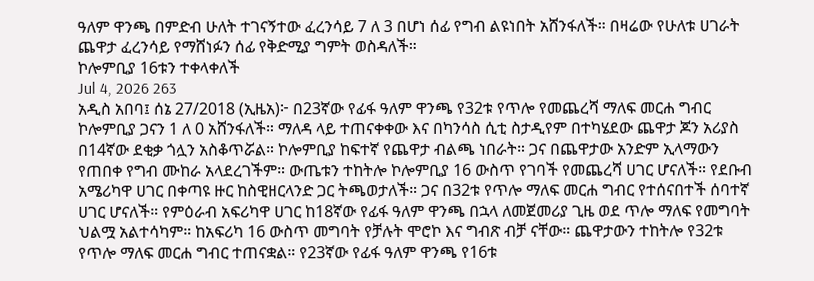ዓለም ዋንጫ በምድብ ሁለት ተገናኝተው ፈረንሳይ 7 ለ 3 በሆነ ሰፊ የግብ ልዩነበት አሸንፋለች። በዛሬው የሁለቱ ሀገራት ጨዋታ ፈረንሳይ የማሸነፉን ሰፊ የቅድሚያ ግምት ወስዳለች።
ኮሎምቢያ 16ቱን ተቀላቀለች
Jul 4, 2026 263
አዲስ አበባ፤ ሰኔ 27/2018 (ኢዜአ)፦ በ23ኛው የፊፋ ዓለም ዋንጫ የ32ቱ የጥሎ የመጨረሻ ማለፍ መርሐ ግብር ኮሎምቢያ ጋናን 1 ለ 0 አሸንፋለች። ማለዳ ላይ ተጠናቀቀው እና በካንሳስ ሲቲ ስታዲየም በተካሄደው ጨዋታ ጆን አሪያስ በ14ኛው ደቂቃ ጎሏን አስቆጥሯል። ኮሎምቢያ ከፍተኛ የጨዋታ ብልጫ ነበራት። ጋና በጨዋታው አንድም ኢላማውን የጠበቀ የግብ ሙከራ አላደረገችም። ውጤቱን ተከትሎ ኮሎምቢያ 16 ውስጥ የገባች የመጨረሻ ሀገር ሆናለች። የደቡብ አሜሪካዋ ሀገር በቀጣዩ ዙር ከስዊዘርላንድ ጋር ትጫወታለች። ጋና በ32ቱ የጥሎ ማለፍ መርሐ ግብር የተሰናበተች ሰባተኛ ሀገር ሆናለች። የምዕራብ አፍሪካዋ ሀገር ከ18ኛው የፊፋ ዓለም ዋንጫ በኋላ ለመጀመሪያ ጊዜ ወደ ጥሎ ማለፍ የመግባት ህልሟ አልተሳካም። ከአፍሪካ 16 ውስጥ መግባት የቻሉት ሞሮኮ እና ግብጽ ብቻ ናቸው። ጨዋታውን ተከትሎ የ32ቱ የጥሎ ማለፍ መርሐ ግብር ተጠናቋል። የ23ኛው የፊፋ ዓለም ዋንጫ የ16ቱ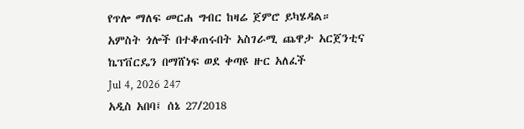የጥሎ ማለፍ መርሐ ግብር ከዛሬ ጀምሮ ይካሄዳል።
አምስት ጎሎች በተቆጠሩበት አስገራሚ ጨዋታ አርጀንቲና ኬፕቨርዴን በማሸነፍ ወደ ቀጣዩ ዙር አለፈች
Jul 4, 2026 247
አዲስ አበባ፤ ሰኔ 27/2018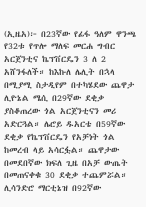(ኢዜአ)፦ በ23ኛው የፊፋ ዓለም ዋንጫ የ32ቱ የጥሎ ማለፍ መርሐ ግብር አርጀንቲና ኬፕቨርዴን 3 ለ 2 አሸንፋለች። ከእኩለ ሌሊት በኋላ በሚያሚ ስታዲየም በተካሄደው ጨዋታ ሊዮኔል ሜሲ በ29ኛው ደቂቃ ያስቆጠረው ጎል አርጀንቲናን መሪ አድርጓል። ሌሮይ ዱአርቴ በ59ኛው ደቂቃ የኬፕቨርዴን የአቻነት ጎል ከመረብ ላይ አሳርፏል። ጨዋታው በመደበኛው ክፍለ ጊዜ በአቻ ውጤት በመጠናቀቁ 30 ደቂቃ ተጨምሯል። ሊሳንድሮ ማርቲኔዝ በ92ኛው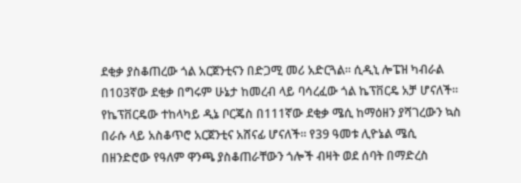ደቂቃ ያስቆጠረው ጎል አርጀንቲናን በድጋሚ መሪ አድርጓል። ሲዲኒ ሎፔዝ ካብራል በ103ኛው ደቂቃ በግሩም ሁኔታ ከመረብ ላይ ባሳረፈው ጎል ኬፕቨርዴ አቻ ሆናለች። የኬፕቨርዴው ተከላካይ ዲኔ ቦርጄስ በ111ኛው ደቂቃ ሜሲ ከማዕዘን ያሻገረውን ኳስ በራሱ ላይ አስቆጥሮ አርጀንቲና አሸናፊ ሆናለች። የ39 ዓመቱ ሊዮኔል ሜሲ በዘንድሮው የዓለም ዋንጫ ያስቆጠራቸውን ጎሎች ብዛት ወደ ሰባት በማድረስ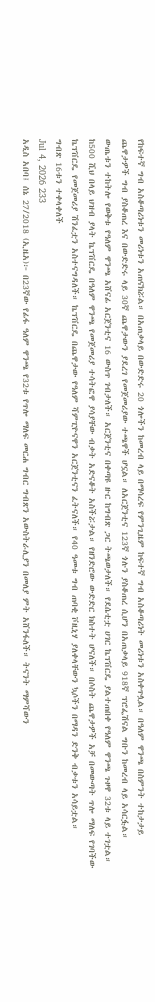የከፍተኛ ግብ አስቆጣሪነቱን መሪነቱን አጠናክሯል። በአጠቃላይ በውድድሩ 20 ጎሎችን ከመረብ ላይ በማሳረፍ የምንጊዜም ከፍተኛ ግብ አስቆጣሪነት መሪነቱን አስቀጥሏል። በዓለም ዋንጫ በስምንት ተከታታይ ጨዋታዎች ግብ ያስቆጠረ እና በውድድሩ ላይ 30ኛ ጨዋታውን ያደረገ የመጀመሪያው ተጫዋች ሆኗል። ለአርጀንቲና 123ኛ ጎሉን ያስቆጠረ ሲሆን በአጠቃላይ 918ኛ ፕሮፌሽናል ግቡን ከመረብ ላይ አሳርፏል። ውጤቱን ተከትሎ የወቅቱ የዓለም ዋንጫ አሸናፊ አርጀንቲና 16 ውስጥ ገብታለች። አርጀንቲና በቀጣዩ ዙር ከግብጽ ጋር ትጫወታለች። የደሴቲቷ ሀገር ኬፕቨርዴ ያልተጠበቀ የዓለም ዋንጫ ጉዞዋ 32ቱ ላይ ተገቷል። ከ500 ሺህ በላይ ህዝብ ያላት ኬፕቨርዴ በዓለም ዋንጫ የመጀመሪያ ተሳትፎዋ ያሳያቸው ብቃት አድናቆት አስችሯታል። የዘንድሮው ውድድር ክስተት ሆናለች። በሶስት ጨዋታዎች አቻ በመውጣት ጥሎ ማለፍ የገባችው ኬፕቨርዴ የመጀመሪያ ሽንፈቷን አስተናግዳለች። ኬፕቨርዴ በጨዋታው የዓለም ሻምፒዮናዋን አርጀንቲናን ፈትናለች። የ40 ዓመቱ ግብ ጠባቂ ቮዚኒሃ ያለቀላቸውን ኳሶችን በማዳን ድንቅ ብቃቱን አሳይቷል።
ግብጽ 16ቱን ተቀላቀለች
Jul 4, 2026 233
አዲስ አበባ፤ ሰኔ 27/2018 (ኢዜአ)፦ በ23ኛው የፊፋ ዓለም ዋንጫ የ32ቱ የጥሎ ማለፍ መርሐ ግብር ግብጽን አውስትራሊያን በመለያ ምት አሸንፋለች። ትናንት ማምሻውን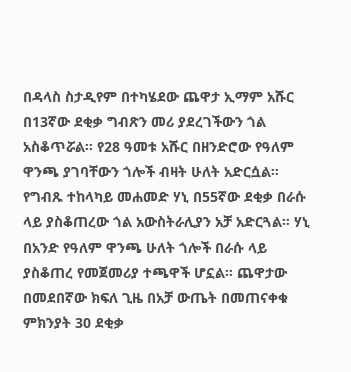በዳላስ ስታዲየም በተካሄደው ጨዋታ ኢማም አሹር በ13ኛው ደቂቃ ግብጽን መሪ ያደረገችውን ጎል አስቆጥሯል። የ28 ዓመቱ አሹር በዘንድሮው የዓለም ዋንጫ ያገባቸውን ጎሎች ብዛት ሁለት አድርሷል። የግብጹ ተከላካይ መሐመድ ሃኒ በ55ኛው ደቂቃ በራሱ ላይ ያስቆጠረው ጎል አውስትራሊያን አቻ አድርጓል። ሃኒ በአንድ የዓለም ዋንጫ ሁለት ጎሎች በራሱ ላይ ያስቆጠረ የመጀመሪያ ተጫዋች ሆኗል። ጨዋታው በመደበኛው ክፍለ ጊዜ በአቻ ውጤት በመጠናቀቁ ምክንያት 30 ደቂቃ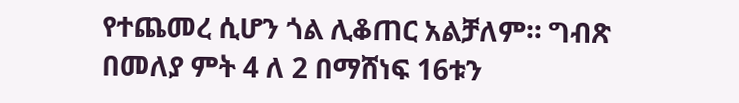የተጨመረ ሲሆን ጎል ሊቆጠር አልቻለም። ግብጽ በመለያ ምት 4 ለ 2 በማሸነፍ 16ቱን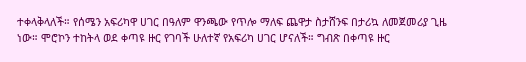ተቀላቅላለች። የሰሜን አፍሪካዋ ሀገር በዓለም ዋንጫው የጥሎ ማለፍ ጨዋታ ስታሸንፍ በታሪኳ ለመጀመሪያ ጊዜ ነው። ሞሮኮን ተከትላ ወደ ቀጣዩ ዙር የገባች ሁለተኛ የአፍሪካ ሀገር ሆናለች። ግብጽ በቀጣዩ ዙር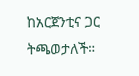ከአርጀንቲና ጋር ትጫወታለች።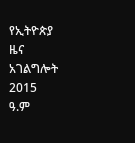የኢትዮጵያ ዜና አገልግሎት
2015
ዓ.ም